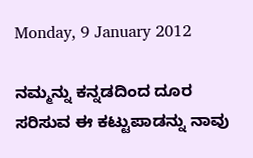Monday, 9 January 2012

ನಮ್ಮನ್ನು ಕನ್ನಡದಿಂದ ದೂರ ಸರಿಸುವ ಈ ಕಟ್ಟುಪಾಡನ್ನು ನಾವು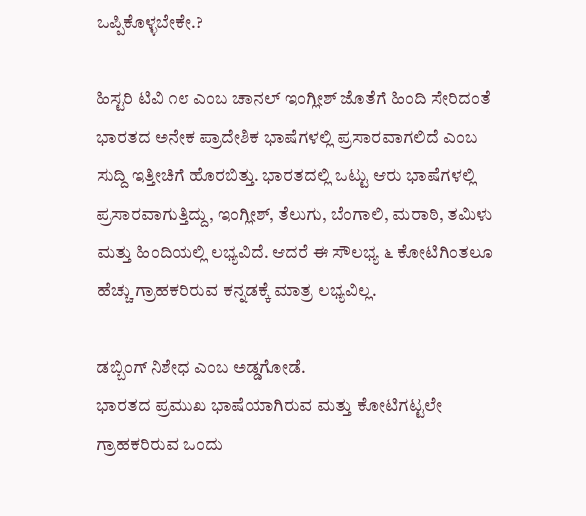ಒಪ್ಪಿಕೊಳ್ಳಬೇಕೇ.?

ಹಿಸ್ಟರಿ ಟಿವಿ ೧೮ ಎಂಬ ಚಾನಲ್ ಇಂಗ್ಲೀಶ್ ಜೊತೆಗೆ ಹಿಂದಿ ಸೇರಿದಂತೆ ಭಾರತದ ಅನೇಕ ಪ್ರಾದೇಶಿಕ ಭಾಷೆಗಳಲ್ಲಿ ಪ್ರಸಾರವಾಗಲಿದೆ ಎಂಬ ಸುದ್ದಿ ಇತ್ತೀಚಿಗೆ ಹೊರಬಿತ್ತು. ಭಾರತದಲ್ಲಿ ಒಟ್ಟು ಆರು ಭಾಷೆಗಳಲ್ಲಿ ಪ್ರಸಾರವಾಗುತ್ತಿದ್ದು, ಇಂಗ್ಲೀಶ್, ತೆಲುಗು, ಬೆಂಗಾಲಿ, ಮರಾಠಿ, ತಮಿಳು ಮತ್ತು ಹಿಂದಿಯಲ್ಲಿ ಲಭ್ಯವಿದೆ. ಆದರೆ ಈ ಸೌಲಭ್ಯ ೬ ಕೋಟಿಗಿಂತಲೂ ಹೆಚ್ಚು ಗ್ರಾಹಕರಿರುವ ಕನ್ನಡಕ್ಕೆ ಮಾತ್ರ ಲಭ್ಯವಿಲ್ಲ.

ಡಬ್ಬಿಂಗ್ ನಿಶೇಧ ಎಂಬ ಅಡ್ಡಗೋಡೆ.
ಭಾರತದ ಪ್ರಮುಖ ಭಾಷೆಯಾಗಿರುವ ಮತ್ತು ಕೋಟಿಗಟ್ಟಲೇ ಗ್ರಾಹಕರಿರುವ ಒಂದು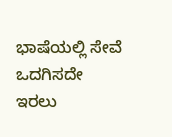ಭಾಷೆಯಲ್ಲಿ ಸೇವೆ ಒದಗಿಸದೇ ಇರಲು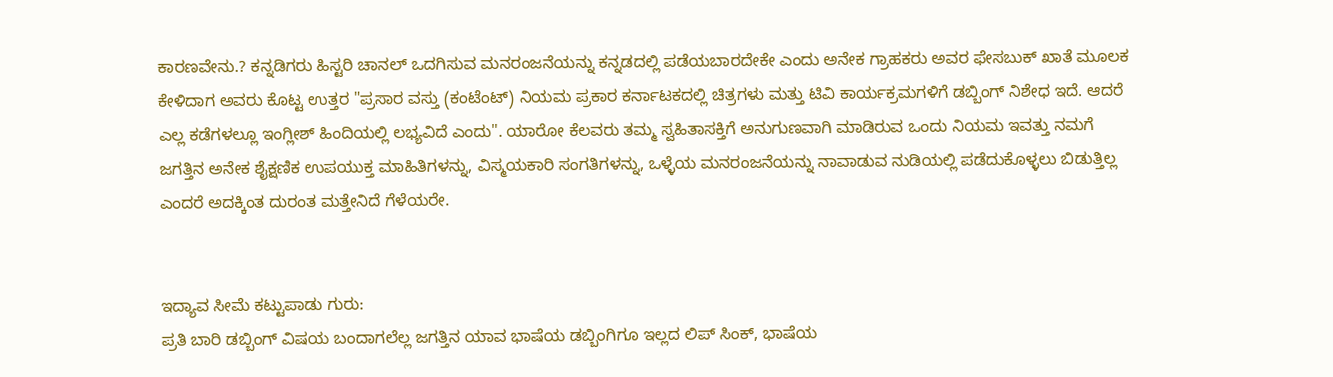ಕಾರಣವೇನು.? ಕನ್ನಡಿಗರು ಹಿಸ್ಟರಿ ಚಾನಲ್ ಒದಗಿಸುವ ಮನರಂಜನೆಯನ್ನು ಕನ್ನಡದಲ್ಲಿ ಪಡೆಯಬಾರದೇಕೇ ಎಂದು ಅನೇಕ ಗ್ರಾಹಕರು ಅವರ ಫೇಸಬುಕ್ ಖಾತೆ ಮೂಲಕ ಕೇಳಿದಾಗ ಅವರು ಕೊಟ್ಟ ಉತ್ತರ "ಪ್ರಸಾರ ವಸ್ತು (ಕಂಟೆಂಟ್) ನಿಯಮ ಪ್ರಕಾರ ಕರ್ನಾಟಕದಲ್ಲಿ ಚಿತ್ರಗಳು ಮತ್ತು ಟಿವಿ ಕಾರ್ಯಕ್ರಮಗಳಿಗೆ ಡಬ್ಬಿಂಗ್ ನಿಶೇಧ ಇದೆ. ಆದರೆ ಎಲ್ಲ ಕಡೆಗಳಲ್ಲೂ ಇಂಗ್ಲೀಶ್ ಹಿಂದಿಯಲ್ಲಿ ಲಭ್ಯವಿದೆ ಎಂದು". ಯಾರೋ ಕೆಲವರು ತಮ್ಮ ಸ್ವಹಿತಾಸಕ್ತಿಗೆ ಅನುಗುಣವಾಗಿ ಮಾಡಿರುವ ಒಂದು ನಿಯಮ ಇವತ್ತು ನಮಗೆ ಜಗತ್ತಿನ ಅನೇಕ ಶೈಕ್ಷಣಿಕ ಉಪಯುಕ್ತ ಮಾಹಿತಿಗಳನ್ನು, ವಿಸ್ಮಯಕಾರಿ ಸಂಗತಿಗಳನ್ನು, ಒಳ್ಳೆಯ ಮನರಂಜನೆಯನ್ನು ನಾವಾಡುವ ನುಡಿಯಲ್ಲಿ ಪಡೆದುಕೊಳ್ಳಲು ಬಿಡುತ್ತಿಲ್ಲ ಎಂದರೆ ಅದಕ್ಕಿಂತ ದುರಂತ ಮತ್ತೇನಿದೆ ಗೆಳೆಯರೇ.


ಇದ್ಯಾವ ಸೀಮೆ ಕಟ್ಟುಪಾಡು ಗುರು:
ಪ್ರತಿ ಬಾರಿ ಡಬ್ಬಿಂಗ್ ವಿಷಯ ಬಂದಾಗಲೆಲ್ಲ ಜಗತ್ತಿನ ಯಾವ ಭಾಷೆಯ ಡಬ್ಬಿಂಗಿಗೂ ಇಲ್ಲದ ಲಿಪ್ ಸಿಂಕ್, ಭಾಷೆಯ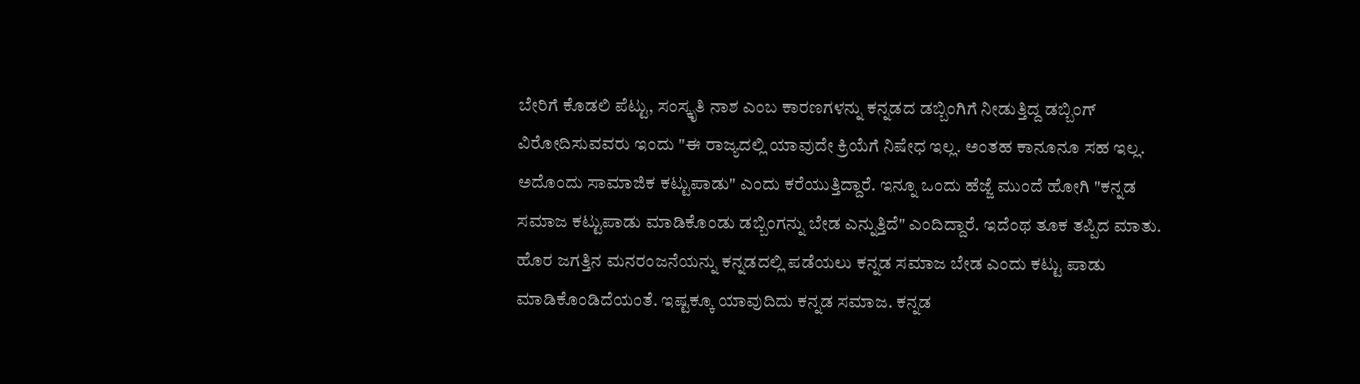ಬೇರಿಗೆ ಕೊಡಲಿ ಪೆಟ್ಟು, ಸಂಸ್ಕೃತಿ ನಾಶ ಎಂಬ ಕಾರಣಗಳನ್ನು ಕನ್ನಡದ ಡಬ್ಬಿಂಗಿಗೆ ನೀಡುತ್ತಿದ್ದ ಡಬ್ಬಿಂಗ್ ವಿರೋದಿಸುವವರು ಇಂದು "ಈ ರಾಜ್ಯದಲ್ಲಿ ಯಾವುದೇ ಕ್ರಿಯೆಗೆ ನಿಷೇಧ ಇಲ್ಲ. ಅಂತಹ ಕಾನೂನೂ ಸಹ ಇಲ್ಲ. ಅದೊಂದು ಸಾಮಾಜಿಕ ಕಟ್ಟುಪಾಡು" ಎಂದು ಕರೆಯುತ್ತಿದ್ದಾರೆ. ಇನ್ನೂ ಒಂದು ಹೆಜ್ಜೆ ಮುಂದೆ ಹೋಗಿ "ಕನ್ನಡ ಸಮಾಜ ಕಟ್ಟುಪಾಡು ಮಾಡಿಕೊಂಡು ಡಬ್ಬಿಂಗನ್ನು ಬೇಡ ಎನ್ನುತ್ತಿದೆ" ಎಂದಿದ್ದಾರೆ. ಇದೆಂಥ ತೂಕ ತಪ್ಪಿದ ಮಾತು. ಹೊರ ಜಗತ್ತಿನ ಮನರಂಜನೆಯನ್ನು ಕನ್ನಡದಲ್ಲಿ ಪಡೆಯಲು ಕನ್ನಡ ಸಮಾಜ ಬೇಡ ಎಂದು ಕಟ್ಟು ಪಾಡು ಮಾಡಿಕೊಂಡಿದೆಯಂತೆ. ಇಷ್ಟಕ್ಕೂ ಯಾವುದಿದು ಕನ್ನಡ ಸಮಾಜ. ಕನ್ನಡ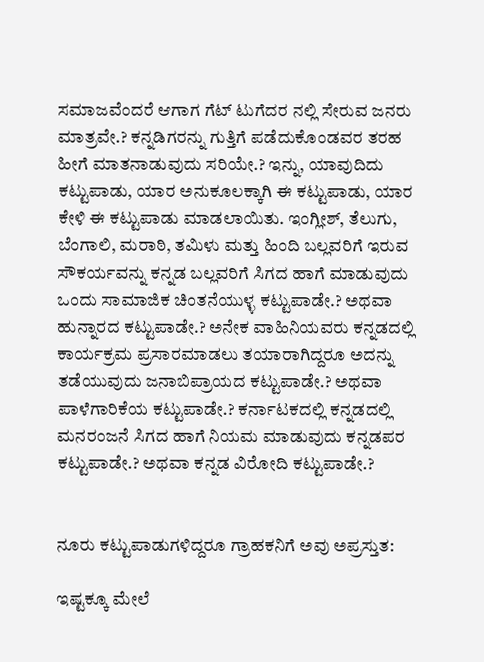ಸಮಾಜವೆಂದರೆ ಆಗಾಗ ಗೆಟ್ ಟುಗೆದರ ನಲ್ಲಿ ಸೇರುವ ಜನರು ಮಾತ್ರವೇ.? ಕನ್ನಡಿಗರನ್ನು ಗುತ್ತಿಗೆ ಪಡೆದುಕೊಂಡವರ ತರಹ ಹೀಗೆ ಮಾತನಾಡುವುದು ಸರಿಯೇ.? ಇನ್ನು, ಯಾವುದಿದು ಕಟ್ಟುಪಾಡು, ಯಾರ ಅನುಕೂಲಕ್ಕಾಗಿ ಈ ಕಟ್ಟುಪಾಡು, ಯಾರ ಕೇಳಿ ಈ ಕಟ್ಟುಪಾಡು ಮಾಡಲಾಯಿತು. ಇಂಗ್ಲೀಶ್, ತೆಲುಗು, ಬೆಂಗಾಲಿ, ಮರಾಠಿ, ತಮಿಳು ಮತ್ತು ಹಿಂದಿ ಬಲ್ಲವರಿಗೆ ಇರುವ ಸೌಕರ್ಯವನ್ನು ಕನ್ನಡ ಬಲ್ಲವರಿಗೆ ಸಿಗದ ಹಾಗೆ ಮಾಡುವುದು ಒಂದು ಸಾಮಾಜಿಕ ಚಿಂತನೆಯುಳ್ಳ ಕಟ್ಟುಪಾಡೇ.? ಅಥವಾ ಹುನ್ನಾರದ ಕಟ್ಟುಪಾಡೇ.? ಅನೇಕ ವಾಹಿನಿಯವರು ಕನ್ನಡದಲ್ಲಿ ಕಾರ್ಯಕ್ರಮ ಪ್ರಸಾರಮಾಡಲು ತಯಾರಾಗಿದ್ದರೂ ಅದನ್ನು ತಡೆಯುವುದು ಜನಾಬಿಪ್ರಾಯದ ಕಟ್ಟುಪಾಡೇ.? ಅಥವಾ ಪಾಳೆಗಾರಿಕೆಯ ಕಟ್ಟುಪಾಡೇ.? ಕರ್ನಾಟಕದಲ್ಲಿ ಕನ್ನಡದಲ್ಲಿ ಮನರಂಜನೆ ಸಿಗದ ಹಾಗೆ ನಿಯಮ ಮಾಡುವುದು ಕನ್ನಡಪರ ಕಟ್ಟುಪಾಡೇ.? ಅಥವಾ ಕನ್ನಡ ವಿರೋದಿ ಕಟ್ಟುಪಾಡೇ.?


ನೂರು ಕಟ್ಟುಪಾಡುಗಳಿದ್ದರೂ ಗ್ರಾಹಕನಿಗೆ ಅವು ಅಪ್ರಸ್ತುತ:

ಇಷ್ಟಕ್ಕೂ ಮೇಲೆ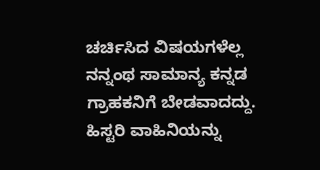ಚರ್ಚಿಸಿದ ವಿಷಯಗಳೆಲ್ಲ ನನ್ನಂಥ ಸಾಮಾನ್ಯ ಕನ್ನಡ ಗ್ರಾಹಕನಿಗೆ ಬೇಡವಾದದ್ದು. ಹಿಸ್ಟರಿ ವಾಹಿನಿಯನ್ನು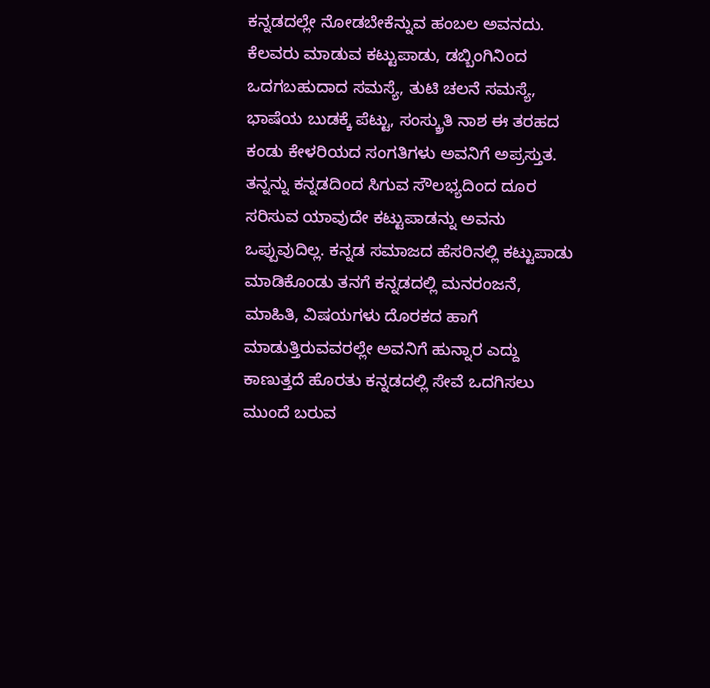ಕನ್ನಡದಲ್ಲೇ ನೋಡಬೇಕೆನ್ನುವ ಹಂಬಲ ಅವನದು. ಕೆಲವರು ಮಾಡುವ ಕಟ್ಟುಪಾಡು, ಡಬ್ಬಿಂಗಿನಿಂದ ಒದಗಬಹುದಾದ ಸಮಸ್ಯೆ, ತುಟಿ ಚಲನೆ ಸಮಸ್ಯೆ, ಭಾಷೆಯ ಬುಡಕ್ಕೆ ಪೆಟ್ಟು, ಸಂಸ್ಕ್ರುತಿ ನಾಶ ಈ ತರಹದ ಕಂಡು ಕೇಳರಿಯದ ಸಂಗತಿಗಳು ಅವನಿಗೆ ಅಪ್ರಸ್ತುತ. ತನ್ನನ್ನು ಕನ್ನಡದಿಂದ ಸಿಗುವ ಸೌಲಭ್ಯದಿಂದ ದೂರ ಸರಿಸುವ ಯಾವುದೇ ಕಟ್ಟುಪಾಡನ್ನು ಅವನು ಒಪ್ಪುವುದಿಲ್ಲ. ಕನ್ನಡ ಸಮಾಜದ ಹೆಸರಿನಲ್ಲಿ ಕಟ್ಟುಪಾಡು ಮಾಡಿಕೊಂಡು ತನಗೆ ಕನ್ನಡದಲ್ಲಿ ಮನರಂಜನೆ, ಮಾಹಿತಿ, ವಿಷಯಗಳು ದೊರಕದ ಹಾಗೆ ಮಾಡುತ್ತಿರುವವರಲ್ಲೇ ಅವನಿಗೆ ಹುನ್ನಾರ ಎದ್ದು ಕಾಣುತ್ತದೆ ಹೊರತು ಕನ್ನಡದಲ್ಲಿ ಸೇವೆ ಒದಗಿಸಲು ಮುಂದೆ ಬರುವ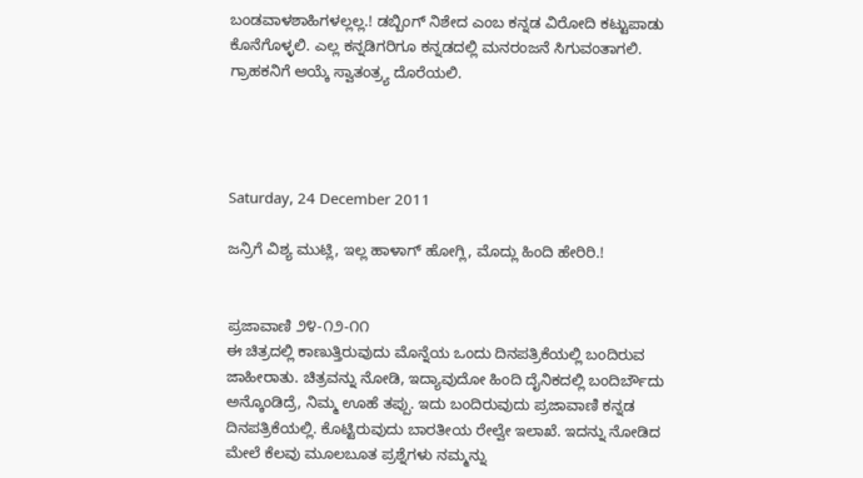ಬಂಡವಾಳಶಾಹಿಗಳಲ್ಲಲ್ಲ.! ಡಬ್ಬಿಂಗ್ ನಿಶೇದ ಎಂಬ ಕನ್ನಡ ವಿರೋದಿ ಕಟ್ಟುಪಾಡು ಕೊನೆಗೊಳ್ಳಲಿ. ಎಲ್ಲ ಕನ್ನಡಿಗರಿಗೂ ಕನ್ನಡದಲ್ಲಿ ಮನರಂಜನೆ ಸಿಗುವಂತಾಗಲಿ. ಗ್ರಾಹಕನಿಗೆ ಆಯ್ಕೆ ಸ್ವಾತಂತ್ರ್ಯ ದೊರೆಯಲಿ.




Saturday, 24 December 2011

ಜನ್ರಿಗೆ ವಿಶ್ಯ ಮುಟ್ಲಿ, ಇಲ್ಲ ಹಾಳಾಗ್ ಹೋಗ್ಲಿ, ಮೊದ್ಲು ಹಿಂದಿ ಹೇರಿರಿ.!


ಪ್ರಜಾವಾಣಿ ೨೪-೧೨-೧೧
ಈ ಚಿತ್ರದಲ್ಲಿ ಕಾಣುತ್ತಿರುವುದು ಮೊನ್ನೆಯ ಒಂದು ದಿನಪತ್ರಿಕೆಯಲ್ಲಿ ಬಂದಿರುವ ಜಾಹೀರಾತು. ಚಿತ್ರವನ್ನು ನೋಡಿ, ಇದ್ಯಾವುದೋ ಹಿಂದಿ ದೈನಿಕದಲ್ಲಿ ಬಂದಿರ್ಬೌದು ಅನ್ಕೊಂಡಿದ್ರೆ, ನಿಮ್ಮ ಊಹೆ ತಪ್ಪು. ಇದು ಬಂದಿರುವುದು ಪ್ರಜಾವಾಣಿ ಕನ್ನಡ ದಿನಪತ್ರಿಕೆಯಲ್ಲಿ. ಕೊಟ್ಟಿರುವುದು ಬಾರತೀಯ ರೇಲ್ವೇ ಇಲಾಖೆ. ಇದನ್ನು ನೋಡಿದ ಮೇಲೆ ಕೆಲವು ಮೂಲಬೂತ ಪ್ರಶ್ನೆಗಳು ನಮ್ಮನ್ನು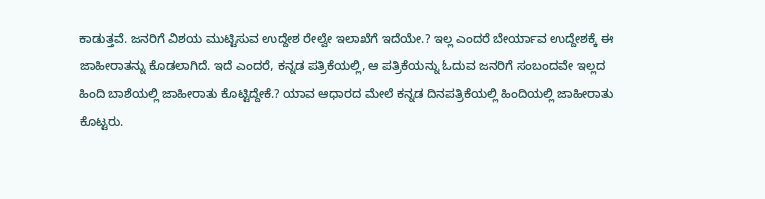ಕಾಡುತ್ತವೆ. ಜನರಿಗೆ ವಿಶಯ ಮುಟ್ಟಿಸುವ ಉದ್ದೇಶ ರೇಲ್ವೇ ಇಲಾಖೆಗೆ ಇದೆಯೇ.? ಇಲ್ಲ ಎಂದರೆ ಬೇರ್ಯಾವ ಉದ್ದೇಶಕ್ಕೆ ಈ ಜಾಹೀರಾತನ್ನು ಕೊಡಲಾಗಿದೆ. ಇದೆ ಎಂದರೆ, ಕನ್ನಡ ಪತ್ರಿಕೆಯಲ್ಲಿ, ಆ ಪತ್ರಿಕೆಯನ್ನು ಓದುವ ಜನರಿಗೆ ಸಂಬಂದವೇ ಇಲ್ಲದ ಹಿಂದಿ ಬಾಶೆಯಲ್ಲಿ ಜಾಹೀರಾತು ಕೊಟ್ಟಿದ್ದೇಕೆ.? ಯಾವ ಆಧಾರದ ಮೇಲೆ ಕನ್ನಡ ದಿನಪತ್ರಿಕೆಯಲ್ಲಿ ಹಿಂದಿಯಲ್ಲಿ ಜಾಹೀರಾತು ಕೊಟ್ಟರು.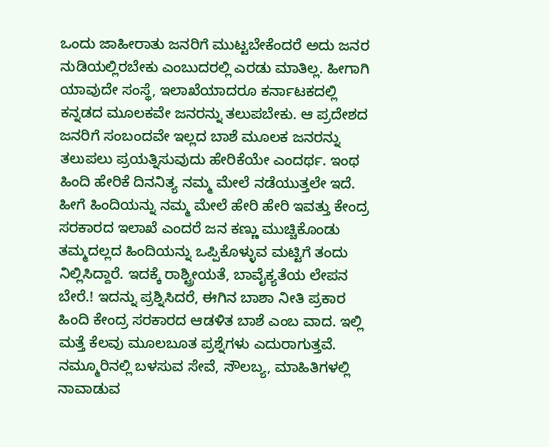ಒಂದು ಜಾಹೀರಾತು ಜನರಿಗೆ ಮುಟ್ಟಬೇಕೆಂದರೆ ಅದು ಜನರ ನುಡಿಯಲ್ಲಿರಬೇಕು ಎಂಬುದರಲ್ಲಿ ಎರಡು ಮಾತಿಲ್ಲ. ಹೀಗಾಗಿ ಯಾವುದೇ ಸಂಸ್ಥೆ, ಇಲಾಖೆಯಾದರೂ ಕರ್ನಾಟಕದಲ್ಲಿ ಕನ್ನಡದ ಮೂಲಕವೇ ಜನರನ್ನು ತಲುಪಬೇಕು. ಆ ಪ್ರದೇಶದ ಜನರಿಗೆ ಸಂಬಂದವೇ ಇಲ್ಲದ ಬಾಶೆ ಮೂಲಕ ಜನರನ್ನು ತಲುಪಲು ಪ್ರಯತ್ನಿಸುವುದು ಹೇರಿಕೆಯೇ ಎಂದರ್ಥ. ಇಂಥ ಹಿಂದಿ ಹೇರಿಕೆ ದಿನನಿತ್ಯ ನಮ್ಮ ಮೇಲೆ ನಡೆಯುತ್ತಲೇ ಇದೆ. ಹೀಗೆ ಹಿಂದಿಯನ್ನು ನಮ್ಮ ಮೇಲೆ ಹೇರಿ ಹೇರಿ ಇವತ್ತು ಕೇಂದ್ರ ಸರಕಾರದ ಇಲಾಖೆ ಎಂದರೆ ಜನ ಕಣ್ಣು ಮುಚ್ಚಿಕೊಂಡು ತಮ್ಮದಲ್ಲದ ಹಿಂದಿಯನ್ನು ಒಪ್ಪಿಕೊಳ್ಳುವ ಮಟ್ಟಿಗೆ ತಂದು ನಿಲ್ಲಿಸಿದ್ದಾರೆ. ಇದಕ್ಕೆ ರಾಶ್ಟ್ರೀಯತೆ, ಬಾವೈಕ್ಯತೆಯ ಲೇಪನ ಬೇರೆ.! ಇದನ್ನು ಪ್ರಶ್ನಿಸಿದರೆ, ಈಗಿನ ಬಾಶಾ ನೀತಿ ಪ್ರಕಾರ ಹಿಂದಿ ಕೇಂದ್ರ ಸರಕಾರದ ಆಡಳಿತ ಬಾಶೆ ಎಂಬ ವಾದ. ಇಲ್ಲಿ ಮತ್ತೆ ಕೆಲವು ಮೂಲಬೂತ ಪ್ರಶ್ನೆಗಳು ಎದುರಾಗುತ್ತವೆ. ನಮ್ಮೂರಿನಲ್ಲಿ ಬಳಸುವ ಸೇವೆ, ಸೌಲಬ್ಯ, ಮಾಹಿತಿಗಳಲ್ಲಿ ನಾವಾಡುವ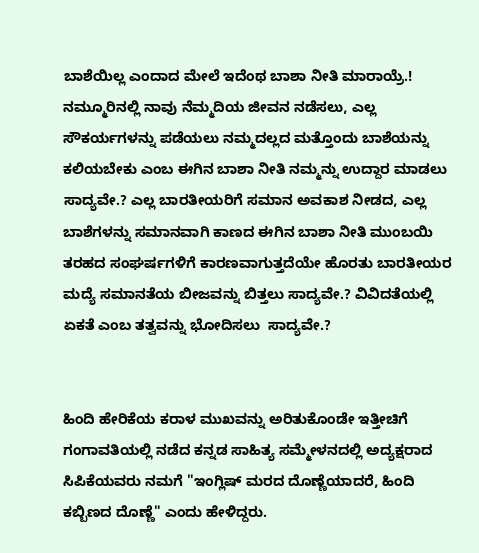ಬಾಶೆಯಿಲ್ಲ ಎಂದಾದ ಮೇಲೆ ಇದೆಂಥ ಬಾಶಾ ನೀತಿ ಮಾರಾಯ್ರೆ.! ನಮ್ಮೂರಿನಲ್ಲಿ ನಾವು ನೆಮ್ಮದಿಯ ಜೀವನ ನಡೆಸಲು, ಎಲ್ಲ ಸೌಕರ್ಯಗಳನ್ನು ಪಡೆಯಲು ನಮ್ಮದಲ್ಲದ ಮತ್ತೊಂದು ಬಾಶೆಯನ್ನು ಕಲಿಯಬೇಕು ಎಂಬ ಈಗಿನ ಬಾಶಾ ನೀತಿ ನಮ್ಮನ್ನು ಉದ್ದಾರ ಮಾಡಲು ಸಾದ್ಯವೇ.? ಎಲ್ಲ ಬಾರತೀಯರಿಗೆ ಸಮಾನ ಅವಕಾಶ ನೀಡದ, ಎಲ್ಲ ಬಾಶೆಗಳನ್ನು ಸಮಾನವಾಗಿ ಕಾಣದ ಈಗಿನ ಬಾಶಾ ನೀತಿ ಮುಂಬಯಿ ತರಹದ ಸಂಘರ್ಷಗಳಿಗೆ ಕಾರಣವಾಗುತ್ತದೆಯೇ ಹೊರತು ಬಾರತೀಯರ ಮದ್ಯೆ ಸಮಾನತೆಯ ಬೀಜವನ್ನು ಬಿತ್ತಲು ಸಾದ್ಯವೇ.? ವಿವಿದತೆಯಲ್ಲಿ ಏಕತೆ ಎಂಬ ತತ್ವವನ್ನು ಭೋದಿಸಲು  ಸಾದ್ಯವೇ.?


ಹಿಂದಿ ಹೇರಿಕೆಯ ಕರಾಳ ಮುಖವನ್ನು ಅರಿತುಕೊಂಡೇ ಇತ್ತೀಚಿಗೆ ಗಂಗಾವತಿಯಲ್ಲಿ ನಡೆದ ಕನ್ನಡ ಸಾಹಿತ್ಯ ಸಮ್ಮೇಳನದಲ್ಲಿ ಅದ್ಯಕ್ಷರಾದ ಸಿಪಿಕೆಯವರು ನಮಗೆ "ಇಂಗ್ಲಿಷ್ ಮರದ ದೊಣ್ಣೆಯಾದರೆ, ಹಿಂದಿ ಕಬ್ಬಿಣದ ದೊಣ್ಣೆ" ಎಂದು ಹೇಳಿದ್ದರು.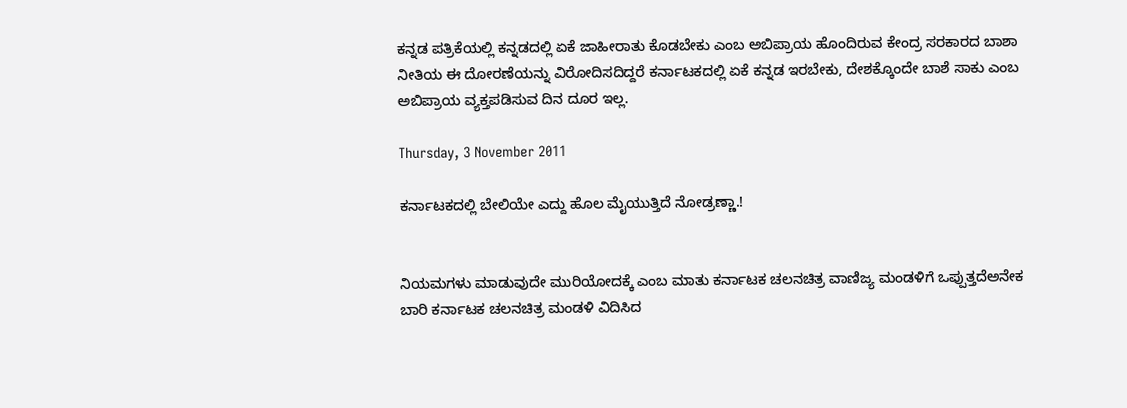ಕನ್ನಡ ಪತ್ರಿಕೆಯಲ್ಲಿ ಕನ್ನಡದಲ್ಲಿ ಏಕೆ ಜಾಹೀರಾತು ಕೊಡಬೇಕು ಎಂಬ ಅಬಿಪ್ರಾಯ ಹೊಂದಿರುವ ಕೇಂದ್ರ ಸರಕಾರದ ಬಾಶಾ ನೀತಿಯ ಈ ದೋರಣೆಯನ್ನು ವಿರೋದಿಸದಿದ್ದರೆ ಕರ್ನಾಟಕದಲ್ಲಿ ಏಕೆ ಕನ್ನಡ ಇರಬೇಕು, ದೇಶಕ್ಕೊಂದೇ ಬಾಶೆ ಸಾಕು ಎಂಬ ಅಬಿಪ್ರಾಯ ವ್ಯಕ್ತಪಡಿಸುವ ದಿನ ದೂರ ಇಲ್ಲ.

Thursday, 3 November 2011

ಕರ್ನಾಟಕದಲ್ಲಿ ಬೇಲಿಯೇ ಎದ್ದು ಹೊಲ ಮೈಯುತ್ತಿದೆ ನೋಡ್ರಣ್ಣಾ.!


ನಿಯಮಗಳು ಮಾಡುವುದೇ ಮುರಿಯೋದಕ್ಕೆ ಎಂಬ ಮಾತು ಕರ್ನಾಟಕ ಚಲನಚಿತ್ರ ವಾಣಿಜ್ಯ ಮಂಡಳಿಗೆ ಒಪ್ಪುತ್ತದೆಅನೇಕ ಬಾರಿ ಕರ್ನಾಟಕ ಚಲನಚಿತ್ರ ಮಂಡಳಿ ವಿದಿಸಿದ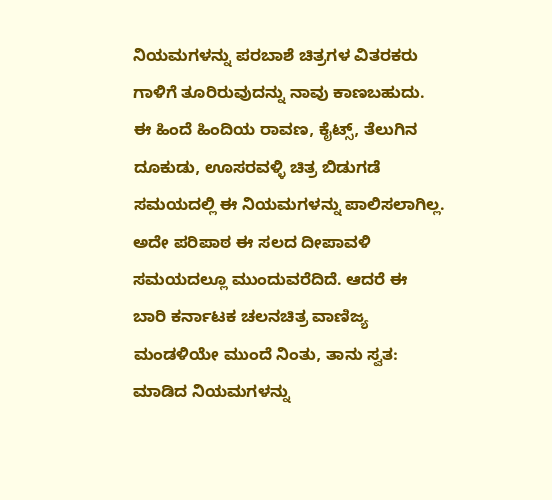ನಿಯಮಗಳನ್ನು ಪರಬಾಶೆ ಚಿತ್ರಗಳ ವಿತರಕರು ಗಾಳಿಗೆ ತೂರಿರುವುದನ್ನು ನಾವು ಕಾಣಬಹುದು. ಈ ಹಿಂದೆ ಹಿಂದಿಯ ರಾವಣ, ಕೈಟ್ಸ್, ತೆಲುಗಿನ ದೂಕುಡು, ಊಸರವಳ್ಳಿ ಚಿತ್ರ ಬಿಡುಗಡೆ ಸಮಯದಲ್ಲಿ ಈ ನಿಯಮಗಳನ್ನು ಪಾಲಿಸಲಾಗಿಲ್ಲ. ಅದೇ ಪರಿಪಾಠ ಈ ಸಲದ ದೀಪಾವಳಿ ಸಮಯದಲ್ಲೂ ಮುಂದುವರೆದಿದೆ. ಆದರೆ ಈ ಬಾರಿ ಕರ್ನಾಟಕ ಚಲನಚಿತ್ರ ವಾಣಿಜ್ಯ ಮಂಡಳಿಯೇ ಮುಂದೆ ನಿಂತು, ತಾನು ಸ್ವತ: ಮಾಡಿದ ನಿಯಮಗಳನ್ನು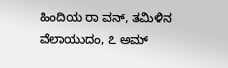ಹಿಂದಿಯ ರಾ ವನ್, ತಮಿಳಿನ ವೆಲಾಯುದಂ, ೭ ಅಮ್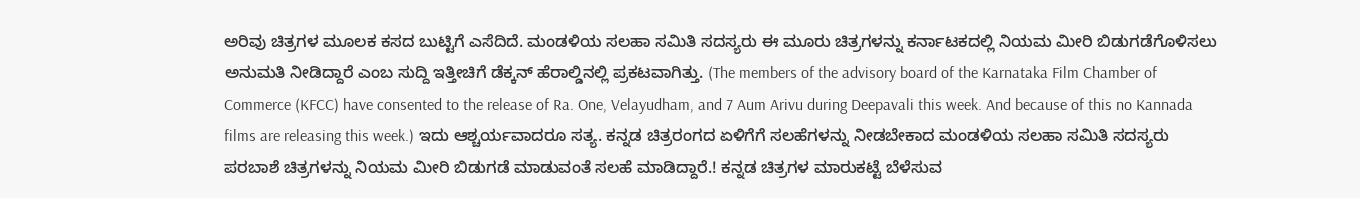ಅರಿವು ಚಿತ್ರಗಳ ಮೂಲಕ ಕಸದ ಬುಟ್ಟಿಗೆ ಎಸೆದಿದೆ. ಮಂಡಳಿಯ ಸಲಹಾ ಸಮಿತಿ ಸದಸ್ಯರು ಈ ಮೂರು ಚಿತ್ರಗಳನ್ನು ಕರ್ನಾಟಕದಲ್ಲಿ ನಿಯಮ ಮೀರಿ ಬಿಡುಗಡೆಗೊಳಿಸಲು ಅನುಮತಿ ನೀಡಿದ್ದಾರೆ ಎಂಬ ಸುದ್ದಿ ಇತ್ತೀಚಿಗೆ ಡೆಕ್ಕನ್ ಹೆರಾಲ್ಡಿನಲ್ಲಿ ಪ್ರಕಟವಾಗಿತ್ತು. (The members of the advisory board of the Karnataka Film Chamber of Commerce (KFCC) have consented to the release of Ra. One, Velayudham, and 7 Aum Arivu during Deepavali this week. And because of this no Kannada films are releasing this week.) ಇದು ಆಶ್ಚರ್ಯವಾದರೂ ಸತ್ಯ. ಕನ್ನಡ ಚಿತ್ರರಂಗದ ಏಳಿಗೆಗೆ ಸಲಹೆಗಳನ್ನು ನೀಡಬೇಕಾದ ಮಂಡಳಿಯ ಸಲಹಾ ಸಮಿತಿ ಸದಸ್ಯರು ಪರಬಾಶೆ ಚಿತ್ರಗಳನ್ನು ನಿಯಮ ಮೀರಿ ಬಿಡುಗಡೆ ಮಾಡುವಂತೆ ಸಲಹೆ ಮಾಡಿದ್ದಾರೆ.! ಕನ್ನಡ ಚಿತ್ರಗಳ ಮಾರುಕಟ್ಟೆ ಬೆಳೆಸುವ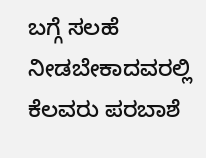ಬಗ್ಗೆ ಸಲಹೆ ನೀಡಬೇಕಾದವರಲ್ಲಿ ಕೆಲವರು ಪರಬಾಶೆ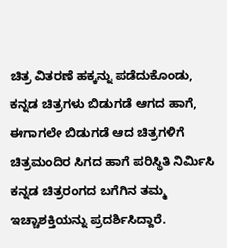ಚಿತ್ರ ವಿತರಣೆ ಹಕ್ಕನ್ನು ಪಡೆದುಕೊಂಡು, ಕನ್ನಡ ಚಿತ್ರಗಳು ಬಿಡುಗಡೆ ಆಗದ ಹಾಗೆ, ಈಗಾಗಲೇ ಬಿಡುಗಡೆ ಆದ ಚಿತ್ರಗಳಿಗೆ ಚಿತ್ರಮಂದಿರ ಸಿಗದ ಹಾಗೆ ಪರಿಸ್ಥಿತಿ ನಿರ್ಮಿಸಿ ಕನ್ನಡ ಚಿತ್ರರಂಗದ ಬಗೆಗಿನ ತಮ್ಮ ಇಚ್ಚಾಶಕ್ತಿಯನ್ನು ಪ್ರದರ್ಶಿಸಿದ್ದಾರೆ.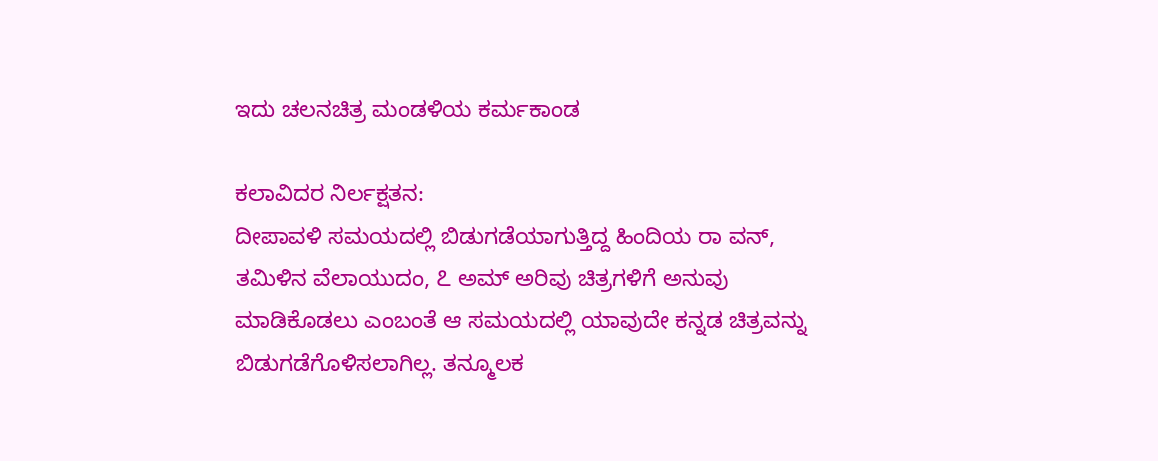ಇದು ಚಲನಚಿತ್ರ ಮಂಡಳಿಯ ಕರ್ಮಕಾಂಡ

ಕಲಾವಿದರ ನಿರ್ಲಕ್ಷತನ:
ದೀಪಾವಳಿ ಸಮಯದಲ್ಲಿ ಬಿಡುಗಡೆಯಾಗುತ್ತಿದ್ದ ಹಿಂದಿಯ ರಾ ವನ್, ತಮಿಳಿನ ವೆಲಾಯುದಂ, ೭ ಅಮ್ ಅರಿವು ಚಿತ್ರಗಳಿಗೆ ಅನುವು ಮಾಡಿಕೊಡಲು ಎಂಬಂತೆ ಆ ಸಮಯದಲ್ಲಿ ಯಾವುದೇ ಕನ್ನಡ ಚಿತ್ರವನ್ನು ಬಿಡುಗಡೆಗೊಳಿಸಲಾಗಿಲ್ಲ. ತನ್ಮೂಲಕ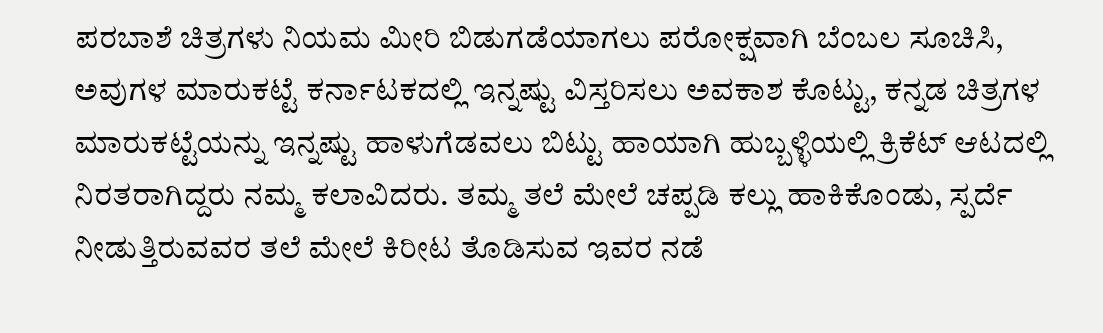ಪರಬಾಶೆ ಚಿತ್ರಗಳು ನಿಯಮ ಮೀರಿ ಬಿಡುಗಡೆಯಾಗಲು ಪರೋಕ್ಷವಾಗಿ ಬೆಂಬಲ ಸೂಚಿಸಿ, ಅವುಗಳ ಮಾರುಕಟ್ಟೆ ಕರ್ನಾಟಕದಲ್ಲಿ ಇನ್ನಷ್ಟು ವಿಸ್ತರಿಸಲು ಅವಕಾಶ ಕೊಟ್ಟು, ಕನ್ನಡ ಚಿತ್ರಗಳ ಮಾರುಕಟ್ಟೆಯನ್ನು ಇನ್ನಷ್ಟು ಹಾಳುಗೆಡವಲು ಬಿಟ್ಟು ಹಾಯಾಗಿ ಹುಬ್ಬಳ್ಳಿಯಲ್ಲಿ ಕ್ರಿಕೆಟ್ ಆಟದಲ್ಲಿ ನಿರತರಾಗಿದ್ದರು ನಮ್ಮ ಕಲಾವಿದರು. ತಮ್ಮ ತಲೆ ಮೇಲೆ ಚಪ್ಪಡಿ ಕಲ್ಲು ಹಾಕಿಕೊಂಡು, ಸ್ಪರ್ದೆ ನೀಡುತ್ತಿರುವವರ ತಲೆ ಮೇಲೆ ಕಿರೀಟ ತೊಡಿಸುವ ಇವರ ನಡೆ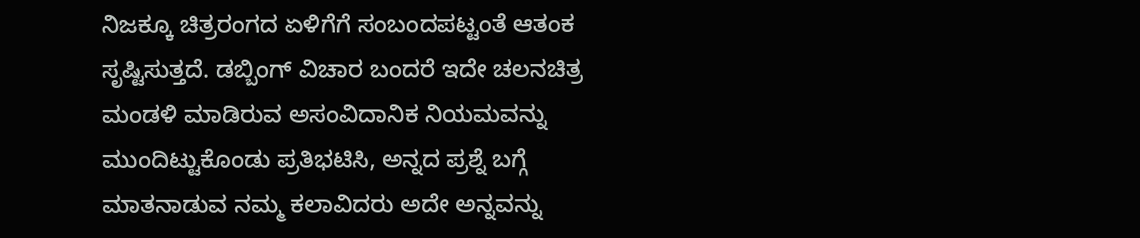ನಿಜಕ್ಕೂ ಚಿತ್ರರಂಗದ ಏಳಿಗೆಗೆ ಸಂಬಂದಪಟ್ಟಂತೆ ಆತಂಕ ಸೃಷ್ಟಿಸುತ್ತದೆ. ಡಬ್ಬಿಂಗ್ ವಿಚಾರ ಬಂದರೆ ಇದೇ ಚಲನಚಿತ್ರ ಮಂಡಳಿ ಮಾಡಿರುವ ಅಸಂವಿದಾನಿಕ ನಿಯಮವನ್ನು ಮುಂದಿಟ್ಟುಕೊಂಡು ಪ್ರತಿಭಟಿಸಿ, ಅನ್ನದ ಪ್ರಶ್ನೆ ಬಗ್ಗೆ ಮಾತನಾಡುವ ನಮ್ಮ ಕಲಾವಿದರು ಅದೇ ಅನ್ನವನ್ನು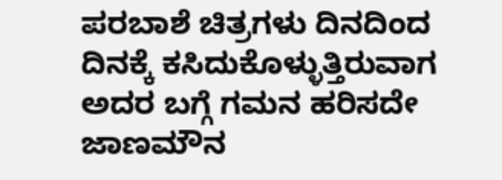ಪರಬಾಶೆ ಚಿತ್ರಗಳು ದಿನದಿಂದ ದಿನಕ್ಕೆ ಕಸಿದುಕೊಳ್ಳುತ್ತಿರುವಾಗ ಅದರ ಬಗ್ಗೆ ಗಮನ ಹರಿಸದೇ ಜಾಣಮೌನ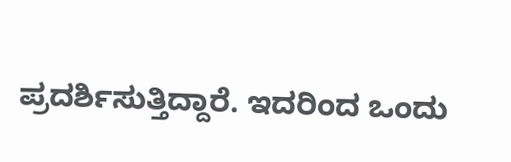ಪ್ರದರ್ಶಿಸುತ್ತಿದ್ದಾರೆ. ಇದರಿಂದ ಒಂದು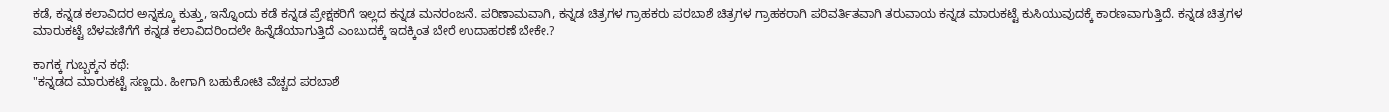ಕಡೆ, ಕನ್ನಡ ಕಲಾವಿದರ ಅನ್ನಕ್ಕೂ ಕುತ್ತು, ಇನ್ನೊಂದು ಕಡೆ ಕನ್ನಡ ಪ್ರೇಕ್ಷಕರಿಗೆ ಇಲ್ಲದ ಕನ್ನಡ ಮನರಂಜನೆ. ಪರಿಣಾಮವಾಗಿ, ಕನ್ನಡ ಚಿತ್ರಗಳ ಗ್ರಾಹಕರು ಪರಬಾಶೆ ಚಿತ್ರಗಳ ಗ್ರಾಹಕರಾಗಿ ಪರಿವರ್ತಿತವಾಗಿ ತರುವಾಯ ಕನ್ನಡ ಮಾರುಕಟ್ಟೆ ಕುಸಿಯುವುದಕ್ಕೆ ಕಾರಣವಾಗುತ್ತಿದೆ. ಕನ್ನಡ ಚಿತ್ರಗಳ ಮಾರುಕಟ್ಟೆ ಬೆಳವಣಿಗೆಗೆ ಕನ್ನಡ ಕಲಾವಿದರಿಂದಲೇ ಹಿನ್ನೆಡೆಯಾಗುತ್ತಿದೆ ಎಂಬುದಕ್ಕೆ ಇದಕ್ಕಿಂತ ಬೇರೆ ಉದಾಹರಣೆ ಬೇಕೇ.?

ಕಾಗಕ್ಕ ಗುಬ್ಬಕ್ಕನ ಕಥೆ:
"ಕನ್ನಡದ ಮಾರುಕಟ್ಟೆ ಸಣ್ಣದು. ಹೀಗಾಗಿ ಬಹುಕೋಟಿ ವೆಚ್ಚದ ಪರಬಾಶೆ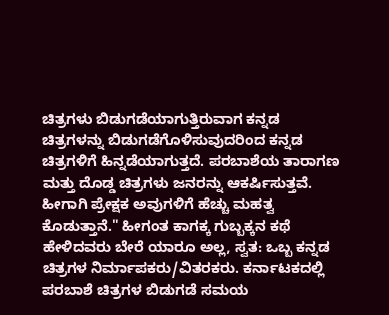ಚಿತ್ರಗಳು ಬಿಡುಗಡೆಯಾಗುತ್ತಿರುವಾಗ ಕನ್ನಡ ಚಿತ್ರಗಳನ್ನು ಬಿಡುಗಡೆಗೊಳಿಸುವುದರಿಂದ ಕನ್ನಡ ಚಿತ್ರಗಳಿಗೆ ಹಿನ್ನಡೆಯಾಗುತ್ತದೆ. ಪರಬಾಶೆಯ ತಾರಾಗಣ ಮತ್ತು ದೊಡ್ಡ ಚಿತ್ರಗಳು ಜನರನ್ನು ಆಕರ್ಷಿಸುತ್ತವೆ. ಹೀಗಾಗಿ ಪ್ರೇಕ್ಷಕ ಅವುಗಳಿಗೆ ಹೆಚ್ಚು ಮಹತ್ವ ಕೊಡುತ್ತಾನೆ." ಹೀಗಂತ ಕಾಗಕ್ಕ ಗುಬ್ಬಕ್ಕನ ಕಥೆ ಹೇಳಿದವರು ಬೇರೆ ಯಾರೂ ಅಲ್ಲ, ಸ್ವತ: ಒಬ್ಬ ಕನ್ನಡ ಚಿತ್ರಗಳ ನಿರ್ಮಾಪಕರು/ವಿತರಕರು. ಕರ್ನಾಟಕದಲ್ಲಿ ಪರಬಾಶೆ ಚಿತ್ರಗಳ ಬಿಡುಗಡೆ ಸಮಯ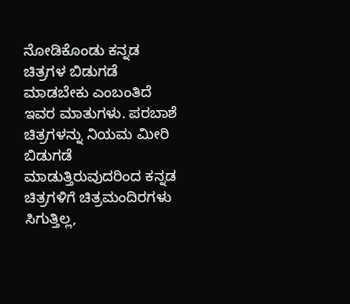ನೋಡಿಕೊಂಡು ಕನ್ನಡ ಚಿತ್ರಗಳ ಬಿಡುಗಡೆ ಮಾಡಬೇಕು ಎಂಬಂತಿದೆ ಇವರ ಮಾತುಗಳು. ಪರಬಾಶೆ ಚಿತ್ರಗಳನ್ನು ನಿಯಮ ಮೀರಿ ಬಿಡುಗಡೆ ಮಾಡುತ್ತಿರುವುದರಿಂದ ಕನ್ನಡ ಚಿತ್ರಗಳಿಗೆ ಚಿತ್ರಮಂದಿರಗಳು ಸಿಗುತ್ತಿಲ್ಲ,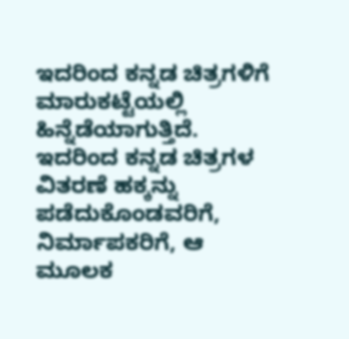ಇದರಿಂದ ಕನ್ನಡ ಚಿತ್ರಗಳಿಗೆ ಮಾರುಕಟ್ಟೆಯಲ್ಲಿ ಹಿನ್ನೆಡೆಯಾಗುತ್ತಿದೆ. ಇದರಿಂದ ಕನ್ನಡ ಚಿತ್ರಗಳ ವಿತರಣೆ ಹಕ್ಕನ್ನು ಪಡೆದುಕೊಂಡವರಿಗೆ, ನಿರ್ಮಾಪಕರಿಗೆ, ಆ ಮೂಲಕ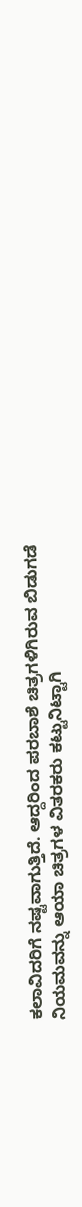ಕಲಾವಿದರಿಗೆ ನಷ್ಟವಾಗುತ್ತಿದೆ. ಆದ್ದರಿಂದ ಪರಬಾಶೆ ಚಿತ್ರಗಳಿಗಿರುವ ಬಿಡುಗಡೆ ನಿಯಮವನ್ನು ಆಯಾ ಚಿತ್ರಗಳ ವಿತರಕರು ಕಟ್ಟುನಿಟ್ಟಾಗಿ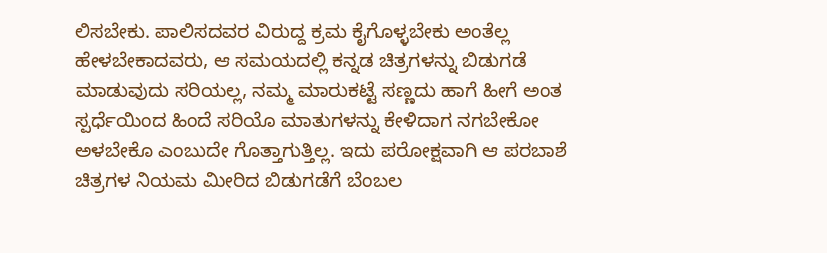ಲಿಸಬೇಕು. ಪಾಲಿಸದವರ ವಿರುದ್ದ ಕ್ರಮ ಕೈಗೊಳ್ಳಬೇಕು ಅಂತೆಲ್ಲ ಹೇಳಬೇಕಾದವರು, ಆ ಸಮಯದಲ್ಲಿ ಕನ್ನಡ ಚಿತ್ರಗಳನ್ನು ಬಿಡುಗಡೆ ಮಾಡುವುದು ಸರಿಯಲ್ಲ, ನಮ್ಮ ಮಾರುಕಟ್ಟೆ ಸಣ್ಣದು ಹಾಗೆ ಹೀಗೆ ಅಂತ ಸ್ಪರ್ಧೆಯಿಂದ ಹಿಂದೆ ಸರಿಯೊ ಮಾತುಗಳನ್ನು ಕೇಳಿದಾಗ ನಗಬೇಕೋ ಅಳಬೇಕೊ ಎಂಬುದೇ ಗೊತ್ತಾಗುತ್ತಿಲ್ಲ. ಇದು ಪರೋಕ್ಷವಾಗಿ ಆ ಪರಬಾಶೆ ಚಿತ್ರಗಳ ನಿಯಮ ಮೀರಿದ ಬಿಡುಗಡೆಗೆ ಬೆಂಬಲ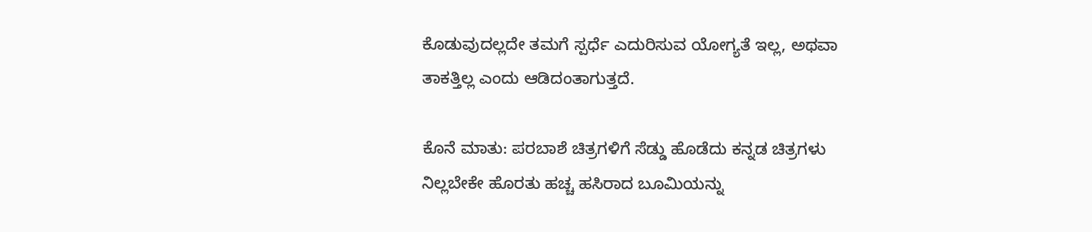ಕೊಡುವುದಲ್ಲದೇ ತಮಗೆ ಸ್ಪರ್ಧೆ ಎದುರಿಸುವ ಯೋಗ್ಯತೆ ಇಲ್ಲ, ಅಥವಾ ತಾಕತ್ತಿಲ್ಲ ಎಂದು ಆಡಿದಂತಾಗುತ್ತದೆ.

ಕೊನೆ ಮಾತು: ಪರಬಾಶೆ ಚಿತ್ರಗಳಿಗೆ ಸೆಡ್ಡು ಹೊಡೆದು ಕನ್ನಡ ಚಿತ್ರಗಳು ನಿಲ್ಲಬೇಕೇ ಹೊರತು ಹಚ್ಚ ಹಸಿರಾದ ಬೂಮಿಯನ್ನು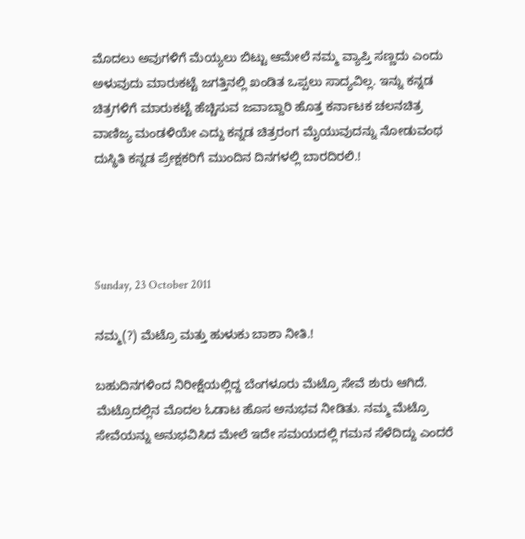ಮೊದಲು ಅವುಗಳಿಗೆ ಮೆಯ್ಯಲು ಬಿಟ್ಟು ಆಮೇಲೆ ನಮ್ಮ ವ್ಯಾಪ್ತಿ ಸಣ್ಣದು ಎಂದು ಅಳುವುದು ಮಾರುಕಟ್ಟೆ ಜಗತ್ತಿನಲ್ಲಿ ಖಂಡಿತ ಒಪ್ಪಲು ಸಾದ್ಯವಿಲ್ಲ. ಇನ್ನು ಕನ್ನಡ ಚಿತ್ರಗಳಿಗೆ ಮಾರುಕಟ್ಟೆ ಹೆಚ್ಚಿಸುವ ಜವಾಬ್ದಾರಿ ಹೊತ್ತ ಕರ್ನಾಟಕ ಚಲನಚಿತ್ರ ವಾಣಿಜ್ಯ ಮಂಡಳಿಯೇ ಎದ್ದು ಕನ್ನಡ ಚಿತ್ರರಂಗ ಮೈಯುವುದನ್ನು ನೋಡುವಂಥ ದುಸ್ಥಿತಿ ಕನ್ನಡ ಪ್ರೇಕ್ಷಕರಿಗೆ ಮುಂದಿನ ದಿನಗಳಲ್ಲಿ ಬಾರದಿರಲಿ.!




Sunday, 23 October 2011

ನಮ್ಮ(?) ಮೆಟ್ರೊ ಮತ್ತು ಹುಳುಕು ಬಾಶಾ ನೀತಿ.!

ಬಹುದಿನಗಳಿಂದ ನಿರೀಕ್ಷೆಯಲ್ಲಿದ್ದ ಬೆಂಗಳೂರು ಮೆಟ್ರೊ ಸೇವೆ ಶುರು ಆಗಿದೆ. ಮೆಟ್ರೊದಲ್ಲಿನ ಮೊದಲ ಓಡಾಟ ಹೊಸ ಅನುಭವ ನೀಡಿತು. ನಮ್ಮ ಮೆಟ್ರೊ ಸೇವೆಯನ್ನು ಅನುಭವಿಸಿದ ಮೇಲೆ ಇದೇ ಸಮಯದಲ್ಲಿ ಗಮನ ಸೆಳೆದಿದ್ದು ಎಂದರೆ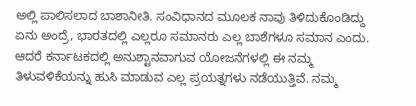ಅಲ್ಲಿ ಪಾಲಿಸಲಾದ ಬಾಶಾನೀತಿ. ಸಂವಿಧಾನದ ಮೂಲಕ ನಾವು ತಿಳಿದುಕೊಂಡಿದ್ದು ಏನು ಅಂದ್ರೆ, ಭಾರತದಲ್ಲಿ ಎಲ್ಲರೂ ಸಮಾನರು ಎಲ್ಲ ಬಾಶೆಗಳೂ ಸಮಾನ ಎಂದು. ಆದರೆ ಕರ್ನಾಟಕದಲ್ಲಿ ಅನುಶ್ಟಾನವಾಗುವ ಯೋಜನೆಗಳಲ್ಲಿ ಈ ನಮ್ಮ ತಿಳುವಳಿಕೆಯನ್ನು ಹುಸಿ ಮಾಡುವ ಎಲ್ಲ ಪ್ರಯತ್ನಗಳು ನಡೆಯುತ್ತಿವೆ. ನಮ್ಮ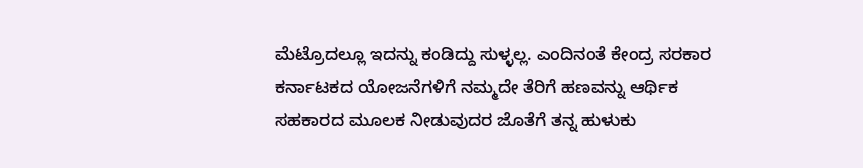ಮೆಟ್ರೊದಲ್ಲೂ ಇದನ್ನು ಕಂಡಿದ್ದು ಸುಳ್ಳಲ್ಲ. ಎಂದಿನಂತೆ ಕೇಂದ್ರ ಸರಕಾರ ಕರ್ನಾಟಕದ ಯೋಜನೆಗಳಿಗೆ ನಮ್ಮದೇ ತೆರಿಗೆ ಹಣವನ್ನು ಆರ್ಥಿಕ ಸಹಕಾರದ ಮೂಲಕ ನೀಡುವುದರ ಜೊತೆಗೆ ತನ್ನ ಹುಳುಕು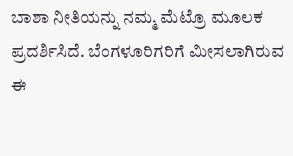ಬಾಶಾ ನೀತಿಯನ್ನು ನಮ್ಮ ಮೆಟ್ರೊ ಮೂಲಕ ಪ್ರದರ್ಶಿಸಿದೆ. ಬೆಂಗಳೂರಿಗರಿಗೆ ಮೀಸಲಾಗಿರುವ ಈ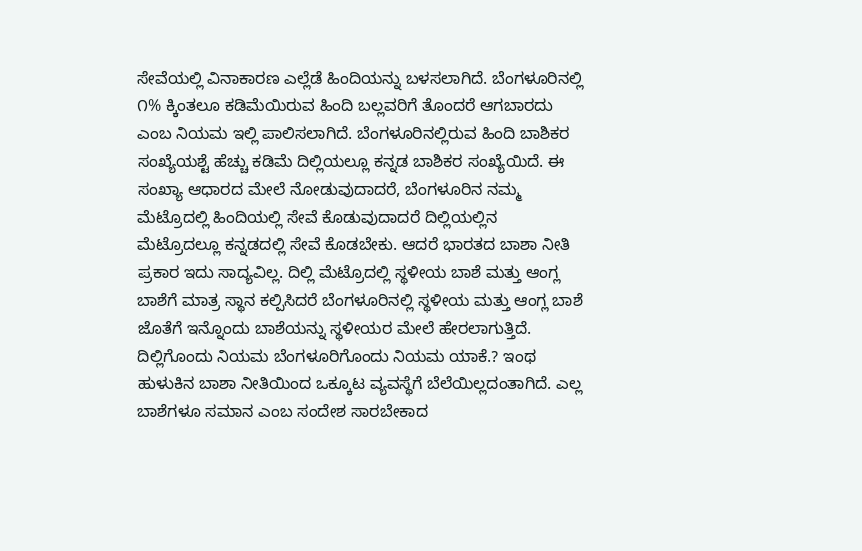ಸೇವೆಯಲ್ಲಿ ವಿನಾಕಾರಣ ಎಲ್ಲೆಡೆ ಹಿಂದಿಯನ್ನು ಬಳಸಲಾಗಿದೆ. ಬೆಂಗಳೂರಿನಲ್ಲಿ ೧% ಕ್ಕಿಂತಲೂ ಕಡಿಮೆಯಿರುವ ಹಿಂದಿ ಬಲ್ಲವರಿಗೆ ತೊಂದರೆ ಆಗಬಾರದು ಎಂಬ ನಿಯಮ ಇಲ್ಲಿ ಪಾಲಿಸಲಾಗಿದೆ. ಬೆಂಗಳೂರಿನಲ್ಲಿರುವ ಹಿಂದಿ ಬಾಶಿಕರ ಸಂಖ್ಯೆಯಶ್ಟೆ ಹೆಚ್ಚು ಕಡಿಮೆ ದಿಲ್ಲಿಯಲ್ಲೂ ಕನ್ನಡ ಬಾಶಿಕರ ಸಂಖ್ಯೆಯಿದೆ. ಈ ಸಂಖ್ಯಾ ಆಧಾರದ ಮೇಲೆ ನೋಡುವುದಾದರೆ, ಬೆಂಗಳೂರಿನ ನಮ್ಮ ಮೆಟ್ರೊದಲ್ಲಿ ಹಿಂದಿಯಲ್ಲಿ ಸೇವೆ ಕೊಡುವುದಾದರೆ ದಿಲ್ಲಿಯಲ್ಲಿನ ಮೆಟ್ರೊದಲ್ಲೂ ಕನ್ನಡದಲ್ಲಿ ಸೇವೆ ಕೊಡಬೇಕು. ಆದರೆ ಭಾರತದ ಬಾಶಾ ನೀತಿ ಪ್ರಕಾರ ಇದು ಸಾದ್ಯವಿಲ್ಲ. ದಿಲ್ಲಿ ಮೆಟ್ರೊದಲ್ಲಿ ಸ್ಥಳೀಯ ಬಾಶೆ ಮತ್ತು ಆಂಗ್ಲ ಬಾಶೆಗೆ ಮಾತ್ರ ಸ್ಥಾನ ಕಲ್ಪಿಸಿದರೆ ಬೆಂಗಳೂರಿನಲ್ಲಿ ಸ್ಥಳೀಯ ಮತ್ತು ಆಂಗ್ಲ ಬಾಶೆ ಜೊತೆಗೆ ಇನ್ನೊಂದು ಬಾಶೆಯನ್ನು ಸ್ಥಳೀಯರ ಮೇಲೆ ಹೇರಲಾಗುತ್ತಿದೆ. ದಿಲ್ಲಿಗೊಂದು ನಿಯಮ ಬೆಂಗಳೂರಿಗೊಂದು ನಿಯಮ ಯಾಕೆ.? ಇಂಥ ಹುಳುಕಿನ ಬಾಶಾ ನೀತಿಯಿಂದ ಒಕ್ಕೂಟ ವ್ಯವಸ್ಥೆಗೆ ಬೆಲೆಯಿಲ್ಲದಂತಾಗಿದೆ. ಎಲ್ಲ ಬಾಶೆಗಳೂ ಸಮಾನ ಎಂಬ ಸಂದೇಶ ಸಾರಬೇಕಾದ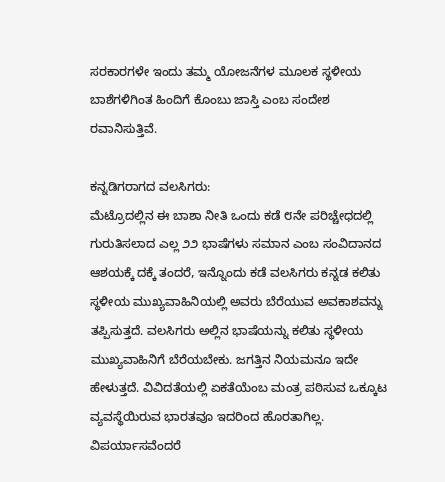ಸರಕಾರಗಳೇ ಇಂದು ತಮ್ಮ ಯೋಜನೆಗಳ ಮೂಲಕ ಸ್ಥಳೀಯ ಬಾಶೆಗಳಿಗಿಂತ ಹಿಂದಿಗೆ ಕೊಂಬು ಜಾಸ್ತಿ ಎಂಬ ಸಂದೇಶ ರವಾನಿಸುತ್ತಿವೆ.

ಕನ್ನಡಿಗರಾಗದ ವಲಸಿಗರು:
ಮೆಟ್ರೊದಲ್ಲಿನ ಈ ಬಾಶಾ ನೀತಿ ಒಂದು ಕಡೆ ೮ನೇ ಪರಿಚ್ಚೇಧದಲ್ಲಿ ಗುರುತಿಸಲಾದ ಎಲ್ಲ ೨೨ ಭಾಷೆಗಳು ಸಮಾನ ಎಂಬ ಸಂವಿದಾನದ ಆಶಯಕ್ಕೆ ದಕ್ಕೆ ತಂದರೆ, ಇನ್ನೊಂದು ಕಡೆ ವಲಸಿಗರು ಕನ್ನಡ ಕಲಿತು ಸ್ಥಳೀಯ ಮುಖ್ಯವಾಹಿನಿಯಲ್ಲಿ ಅವರು ಬೆರೆಯುವ ಅವಕಾಶವನ್ನು ತಪ್ಪಿಸುತ್ತದೆ. ವಲಸಿಗರು ಅಲ್ಲಿನ ಭಾಷೆಯನ್ನು ಕಲಿತು ಸ್ಥಳೀಯ ಮುಖ್ಯವಾಹಿನಿಗೆ ಬೆರೆಯಬೇಕು. ಜಗತ್ತಿನ ನಿಯಮನೂ ಇದೇ ಹೇಳುತ್ತದೆ. ವಿವಿದತೆಯಲ್ಲಿ ಏಕತೆಯೆಂಬ ಮಂತ್ರ ಪಠಿಸುವ ಒಕ್ಕೂಟ ವ್ಯವಸ್ಥೆಯಿರುವ ಭಾರತವೂ ಇದರಿಂದ ಹೊರತಾಗಿಲ್ಲ. ವಿಪರ್ಯಾಸವೆಂದರೆ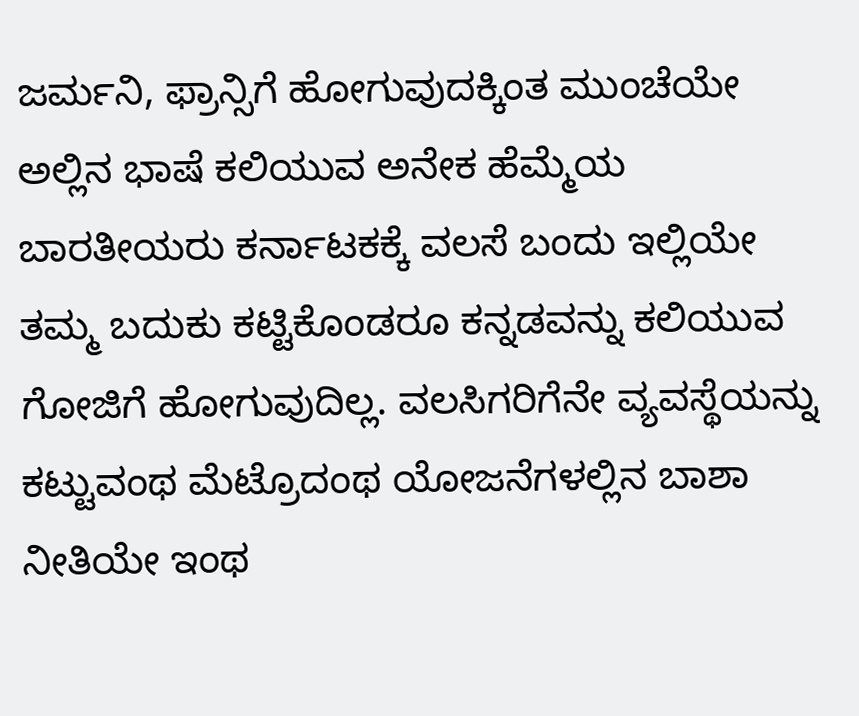ಜರ್ಮನಿ, ಫ್ರಾನ್ಸಿಗೆ ಹೋಗುವುದಕ್ಕಿಂತ ಮುಂಚೆಯೇ ಅಲ್ಲಿನ ಭಾಷೆ ಕಲಿಯುವ ಅನೇಕ ಹೆಮ್ಮೆಯ ಬಾರತೀಯರು ಕರ್ನಾಟಕಕ್ಕೆ ವಲಸೆ ಬಂದು ಇಲ್ಲಿಯೇ ತಮ್ಮ ಬದುಕು ಕಟ್ಟಿಕೊಂಡರೂ ಕನ್ನಡವನ್ನು ಕಲಿಯುವ ಗೋಜಿಗೆ ಹೋಗುವುದಿಲ್ಲ. ವಲಸಿಗರಿಗೆನೇ ವ್ಯವಸ್ಥೆಯನ್ನು ಕಟ್ಟುವಂಥ ಮೆಟ್ರೊದಂಥ ಯೋಜನೆಗಳಲ್ಲಿನ ಬಾಶಾ ನೀತಿಯೇ ಇಂಥ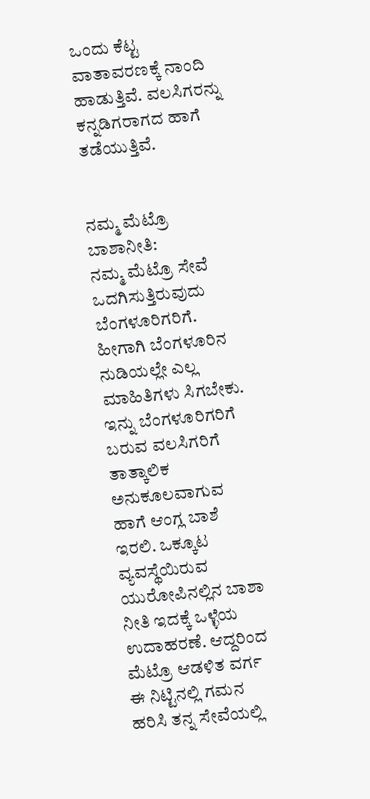ಒಂದು ಕೆಟ್ಟ ವಾತಾವರಣಕ್ಕೆ ನಾಂದಿ ಹಾಡುತ್ತಿವೆ. ವಲಸಿಗರನ್ನು ಕನ್ನಡಿಗರಾಗದ ಹಾಗೆ ತಡೆಯುತ್ತಿವೆ.


ನಮ್ಮ ಮೆಟ್ರೊ ಬಾಶಾನೀತಿ:
ನಮ್ಮ ಮೆಟ್ರೊ ಸೇವೆ ಒದಗಿಸುತ್ತಿರುವುದು ಬೆಂಗಳೂರಿಗರಿಗೆ. ಹೀಗಾಗಿ ಬೆಂಗಳೂರಿನ ನುಡಿಯಲ್ಲೇ ಎಲ್ಲ ಮಾಹಿತಿಗಳು ಸಿಗಬೇಕು. ಇನ್ನು ಬೆಂಗಳೂರಿಗರಿಗೆ ಬರುವ ವಲಸಿಗರಿಗೆ ತಾತ್ಕಾಲಿಕ ಅನುಕೂಲವಾಗುವ ಹಾಗೆ ಆಂಗ್ಲ ಬಾಶೆ ಇರಲಿ. ಒಕ್ಕೂಟ ವ್ಯವಸ್ಥೆಯಿರುವ ಯುರೋಪಿನಲ್ಲಿನ ಬಾಶಾ ನೀತಿ ಇದಕ್ಕೆ ಒಳ್ಳೆಯ ಉದಾಹರಣೆ. ಆದ್ದರಿಂದ ಮೆಟ್ರೊ ಆಡಳಿತ ವರ್ಗ ಈ ನಿಟ್ಟಿನಲ್ಲಿ ಗಮನ ಹರಿಸಿ ತನ್ನ ಸೇವೆಯಲ್ಲಿ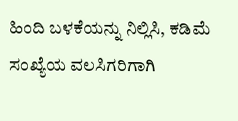ಹಿಂದಿ ಬಳಕೆಯನ್ನು ನಿಲ್ಲಿಸಿ, ಕಡಿಮೆ ಸಂಖ್ಯೆಯ ವಲಸಿಗರಿಗಾಗಿ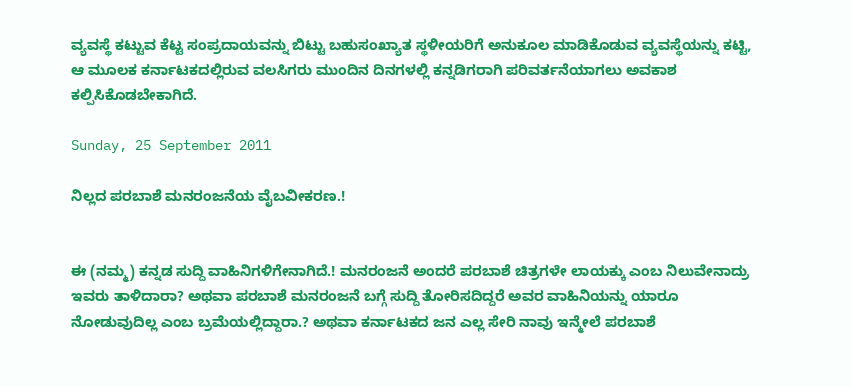ವ್ಯವಸ್ಥೆ ಕಟ್ಟುವ ಕೆಟ್ಟ ಸಂಪ್ರದಾಯವನ್ನು ಬಿಟ್ಟು ಬಹುಸಂಖ್ಯಾತ ಸ್ಥಳೀಯರಿಗೆ ಅನುಕೂಲ ಮಾಡಿಕೊಡುವ ವ್ಯವಸ್ಥೆಯನ್ನು ಕಟ್ಟಿ, ಆ ಮೂಲಕ ಕರ್ನಾಟಕದಲ್ಲಿರುವ ವಲಸಿಗರು ಮುಂದಿನ ದಿನಗಳಲ್ಲಿ ಕನ್ನಡಿಗರಾಗಿ ಪರಿವರ್ತನೆಯಾಗಲು ಅವಕಾಶ ಕಲ್ಪಿಸಿಕೊಡಬೇಕಾಗಿದೆ.

Sunday, 25 September 2011

ನಿಲ್ಲದ ಪರಬಾಶೆ ಮನರಂಜನೆಯ ವೈಬವೀಕರಣ.!


ಈ (ನಮ್ಮ) ಕನ್ನಡ ಸುದ್ದಿ ವಾಹಿನಿಗಳಿಗೇನಾಗಿದೆ.! ಮನರಂಜನೆ ಅಂದರೆ ಪರಬಾಶೆ ಚಿತ್ರಗಳೇ ಲಾಯಕ್ಕು ಎಂಬ ನಿಲುವೇನಾದ್ರು ಇವರು ತಾಳಿದಾರಾ? ಅಥವಾ ಪರಬಾಶೆ ಮನರಂಜನೆ ಬಗ್ಗೆ ಸುದ್ದಿ ತೋರಿಸದಿದ್ದರೆ ಅವರ ವಾಹಿನಿಯನ್ನು ಯಾರೂ ನೋಡುವುದಿಲ್ಲ ಎಂಬ ಬ್ರಮೆಯಲ್ಲಿದ್ದಾರಾ.? ಅಥವಾ ಕರ್ನಾಟಕದ ಜನ ಎಲ್ಲ ಸೇರಿ ನಾವು ಇನ್ಮೇಲೆ ಪರಬಾಶೆ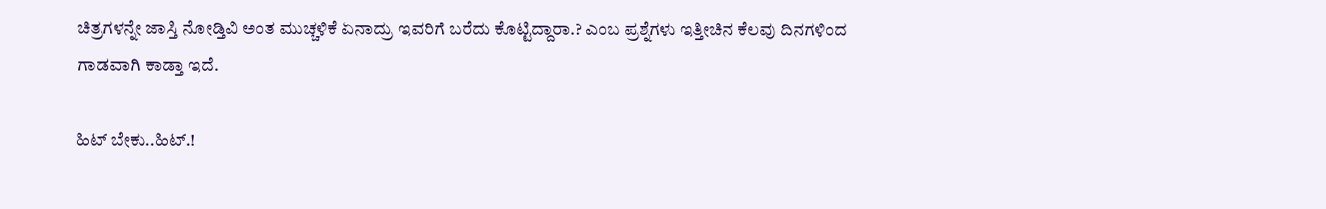ಚಿತ್ರಗಳನ್ನೇ ಜಾಸ್ತಿ ನೋಡ್ತಿವಿ ಅಂತ ಮುಚ್ಚಳಿಕೆ ಏನಾದ್ರು ಇವರಿಗೆ ಬರೆದು ಕೊಟ್ಟಿದ್ದಾರಾ.? ಎಂಬ ಪ್ರಶ್ನೆಗಳು ಇತ್ತೀಚಿನ ಕೆಲವು ದಿನಗಳಿಂದ ಗಾಡವಾಗಿ ಕಾಡ್ತಾ ಇದೆ.

ಹಿಟ್ ಬೇಕು..ಹಿಟ್.!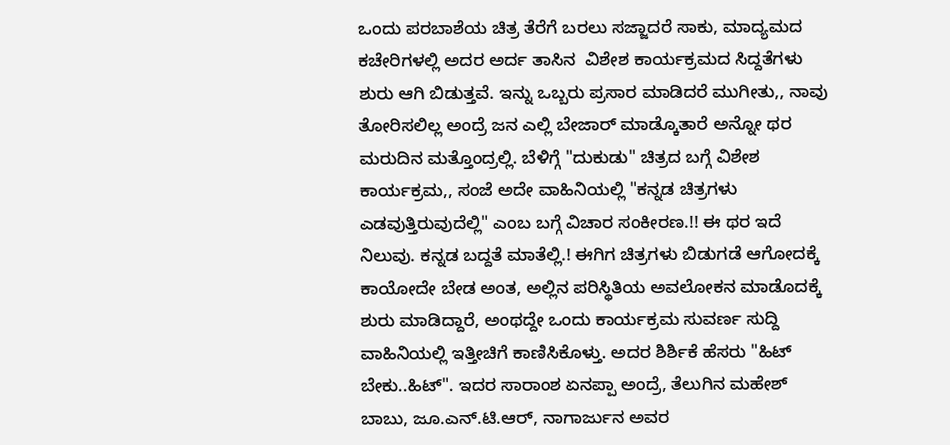ಒಂದು ಪರಬಾಶೆಯ ಚಿತ್ರ ತೆರೆಗೆ ಬರಲು ಸಜ್ಜಾದರೆ ಸಾಕು, ಮಾದ್ಯಮದ ಕಚೇರಿಗಳಲ್ಲಿ ಅದರ ಅರ್ದ ತಾಸಿನ  ವಿಶೇಶ ಕಾರ್ಯಕ್ರಮದ ಸಿದ್ದತೆಗಳು ಶುರು ಆಗಿ ಬಿಡುತ್ತವೆ. ಇನ್ನು ಒಬ್ಬರು ಪ್ರಸಾರ ಮಾಡಿದರೆ ಮುಗೀತು,, ನಾವು ತೋರಿಸಲಿಲ್ಲ ಅಂದ್ರೆ ಜನ ಎಲ್ಲಿ ಬೇಜಾರ್ ಮಾಡ್ಕೊತಾರೆ ಅನ್ನೋ ಥರ ಮರುದಿನ ಮತ್ತೊಂದ್ರಲ್ಲಿ. ಬೆಳಿಗ್ಗೆ "ದುಕುಡು" ಚಿತ್ರದ ಬಗ್ಗೆ ವಿಶೇಶ ಕಾರ್ಯಕ್ರಮ,, ಸಂಜೆ ಅದೇ ವಾಹಿನಿಯಲ್ಲಿ "ಕನ್ನಡ ಚಿತ್ರಗಳು ಎಡವುತ್ತಿರುವುದೆಲ್ಲಿ" ಎಂಬ ಬಗ್ಗೆ ವಿಚಾರ ಸಂಕೀರಣ.!! ಈ ಥರ ಇದೆ ನಿಲುವು. ಕನ್ನಡ ಬದ್ದತೆ ಮಾತೆಲ್ಲಿ.! ಈಗಿಗ ಚಿತ್ರಗಳು ಬಿಡುಗಡೆ ಆಗೋದಕ್ಕೆ ಕಾಯೋದೇ ಬೇಡ ಅಂತ, ಅಲ್ಲಿನ ಪರಿಸ್ಥಿತಿಯ ಅವಲೋಕನ ಮಾಡೊದಕ್ಕೆ ಶುರು ಮಾಡಿದ್ದಾರೆ, ಅಂಥದ್ದೇ ಒಂದು ಕಾರ್ಯಕ್ರಮ ಸುವರ್ಣ ಸುದ್ದಿ ವಾಹಿನಿಯಲ್ಲಿ ಇತ್ತೀಚಿಗೆ ಕಾಣಿಸಿಕೊಳ್ತು. ಅದರ ಶಿರ್ಶಿಕೆ ಹೆಸರು "ಹಿಟ್ ಬೇಕು..ಹಿಟ್". ಇದರ ಸಾರಾಂಶ ಏನಪ್ಪಾ ಅಂದ್ರೆ, ತೆಲುಗಿನ ಮಹೇಶ್ ಬಾಬು, ಜೂ.ಎನ್.ಟಿ.ಆರ್, ನಾಗಾರ್ಜುನ ಅವರ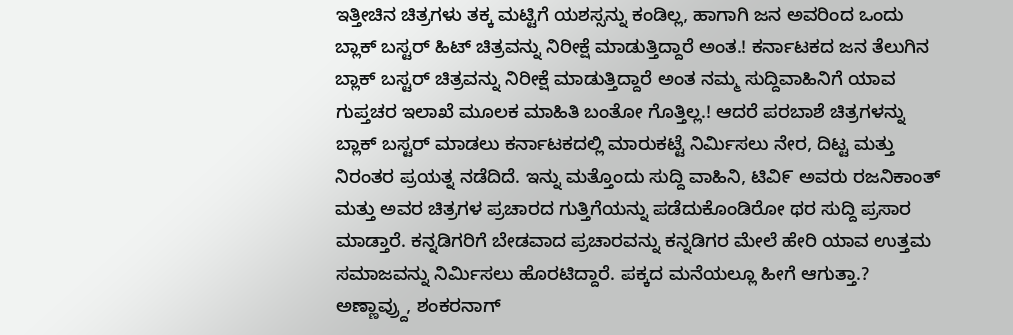ಇತ್ತೀಚಿನ ಚಿತ್ರಗಳು ತಕ್ಕ ಮಟ್ಟಿಗೆ ಯಶಸ್ಸನ್ನು ಕಂಡಿಲ್ಲ, ಹಾಗಾಗಿ ಜನ ಅವರಿಂದ ಒಂದು ಬ್ಲಾಕ್ ಬಸ್ಟರ್ ಹಿಟ್ ಚಿತ್ರವನ್ನು ನಿರೀಕ್ಷೆ ಮಾಡುತ್ತಿದ್ದಾರೆ ಅಂತ.! ಕರ್ನಾಟಕದ ಜನ ತೆಲುಗಿನ ಬ್ಲಾಕ್ ಬಸ್ಟರ್ ಚಿತ್ರವನ್ನು ನಿರೀಕ್ಷೆ ಮಾಡುತ್ತಿದ್ದಾರೆ ಅಂತ ನಮ್ಮ ಸುದ್ದಿವಾಹಿನಿಗೆ ಯಾವ ಗುಪ್ತಚರ ಇಲಾಖೆ ಮೂಲಕ ಮಾಹಿತಿ ಬಂತೋ ಗೊತ್ತಿಲ್ಲ.! ಆದರೆ ಪರಬಾಶೆ ಚಿತ್ರಗಳನ್ನು ಬ್ಲಾಕ್ ಬಸ್ಟರ್ ಮಾಡಲು ಕರ್ನಾಟಕದಲ್ಲಿ ಮಾರುಕಟ್ಟೆ ನಿರ್ಮಿಸಲು ನೇರ, ದಿಟ್ಟ ಮತ್ತು ನಿರಂತರ ಪ್ರಯತ್ನ ನಡೆದಿದೆ. ಇನ್ನು ಮತ್ತೊಂದು ಸುದ್ದಿ ವಾಹಿನಿ, ಟಿವಿ೯ ಅವರು ರಜನಿಕಾಂತ್ ಮತ್ತು ಅವರ ಚಿತ್ರಗಳ ಪ್ರಚಾರದ ಗುತ್ತಿಗೆಯನ್ನು ಪಡೆದುಕೊಂಡಿರೋ ಥರ ಸುದ್ದಿ ಪ್ರಸಾರ ಮಾಡ್ತಾರೆ. ಕನ್ನಡಿಗರಿಗೆ ಬೇಡವಾದ ಪ್ರಚಾರವನ್ನು ಕನ್ನಡಿಗರ ಮೇಲೆ ಹೇರಿ ಯಾವ ಉತ್ತಮ ಸಮಾಜವನ್ನು ನಿರ್ಮಿಸಲು ಹೊರಟಿದ್ದಾರೆ. ಪಕ್ಕದ ಮನೆಯಲ್ಲೂ ಹೀಗೆ ಆಗುತ್ತಾ.? ಅಣ್ಣಾವ್ರ್ದು, ಶಂಕರನಾಗ್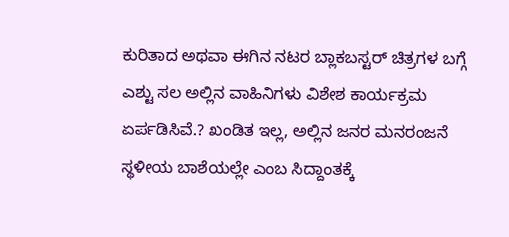ಕುರಿತಾದ ಅಥವಾ ಈಗಿನ ನಟರ ಬ್ಲಾಕಬಸ್ಟರ್ ಚಿತ್ರಗಳ ಬಗ್ಗೆ ಎಶ್ಟು ಸಲ ಅಲ್ಲಿನ ವಾಹಿನಿಗಳು ವಿಶೇಶ ಕಾರ್ಯಕ್ರಮ ಏರ್ಪಡಿಸಿವೆ.? ಖಂಡಿತ ಇಲ್ಲ, ಅಲ್ಲಿನ ಜನರ ಮನರಂಜನೆ ಸ್ಥಳೀಯ ಬಾಶೆಯಲ್ಲೇ ಎಂಬ ಸಿದ್ದಾಂತಕ್ಕೆ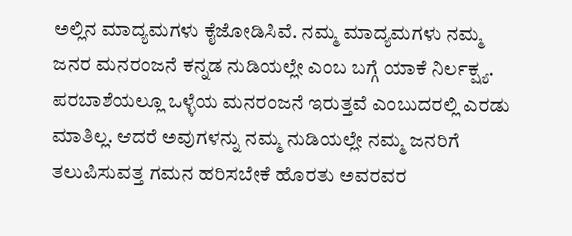ಅಲ್ಲಿನ ಮಾದ್ಯಮಗಳು ಕೈಜೋಡಿಸಿವೆ. ನಮ್ಮ ಮಾದ್ಯಮಗಳು ನಮ್ಮ ಜನರ ಮನರಂಜನೆ ಕನ್ನಡ ನುಡಿಯಲ್ಲೇ ಎಂಬ ಬಗ್ಗೆ ಯಾಕೆ ನಿರ್ಲಕ್ಷ್ಯ. ಪರಬಾಶೆಯಲ್ಲೂ ಒಳ್ಳೆಯ ಮನರಂಜನೆ ಇರುತ್ತವೆ ಎಂಬುದರಲ್ಲಿ ಎರಡು ಮಾತಿಲ್ಲ. ಆದರೆ ಅವುಗಳನ್ನು ನಮ್ಮ ನುಡಿಯಲ್ಲೇ ನಮ್ಮ ಜನರಿಗೆ ತಲುಪಿಸುವತ್ತ ಗಮನ ಹರಿಸಬೇಕೆ ಹೊರತು ಅವರವರ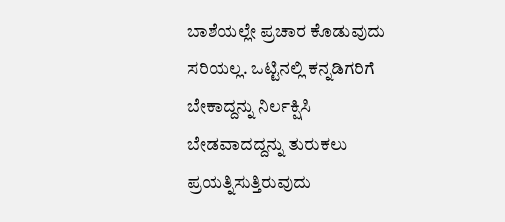ಬಾಶೆಯಲ್ಲೇ ಪ್ರಚಾರ ಕೊಡುವುದು ಸರಿಯಲ್ಲ. ಒಟ್ಟಿನಲ್ಲಿ ಕನ್ನಡಿಗರಿಗೆ ಬೇಕಾದ್ದನ್ನು ನಿರ್ಲಕ್ಷಿಸಿ ಬೇಡವಾದದ್ದನ್ನು ತುರುಕಲು ಪ್ರಯತ್ನಿಸುತ್ತಿರುವುದು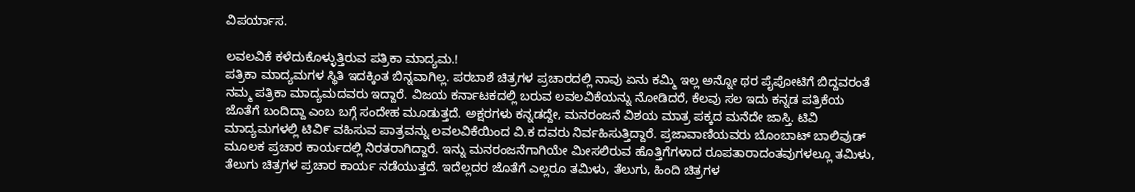ವಿಪರ್ಯಾಸ.

ಲವಲವಿಕೆ ಕಳೆದುಕೊಳ್ಳುತ್ತಿರುವ ಪತ್ರಿಕಾ ಮಾದ್ಯಮ.!
ಪತ್ರಿಕಾ ಮಾದ್ಯಮಗಳ ಸ್ಥಿತಿ ಇದಕ್ಕಿಂತ ಬಿನ್ನವಾಗಿಲ್ಲ. ಪರಬಾಶೆ ಚಿತ್ರಗಳ ಪ್ರಚಾರದಲ್ಲಿ ನಾವು ಏನು ಕಮ್ಮಿ ಇಲ್ಲ ಅನ್ನೋ ಥರ ಪೈಪೋಟಿಗೆ ಬಿದ್ದವರಂತೆ ನಮ್ಮ ಪತ್ರಿಕಾ ಮಾದ್ಯಮದವರು ಇದ್ದಾರೆ. ವಿಜಯ ಕರ್ನಾಟಕದಲ್ಲಿ ಬರುವ ಲವಲವಿಕೆಯನ್ನು ನೋಡಿದರೆ, ಕೆಲವು ಸಲ ಇದು ಕನ್ನಡ ಪತ್ರಿಕೆಯ ಜೊತೆಗೆ ಬಂದಿದ್ದಾ ಎಂಬ ಬಗ್ಗೆ ಸಂದೇಹ ಮೂಡುತ್ತದೆ. ಅಕ್ಷರಗಳು ಕನ್ನಡದ್ದೇ, ಮನರಂಜನೆ ವಿಶಯ ಮಾತ್ರ ಪಕ್ಕದ ಮನೆದೇ ಜಾಸ್ತಿ. ಟಿವಿ ಮಾದ್ಯಮಗಳಲ್ಲಿ ಟಿವಿ೯ ವಹಿಸುವ ಪಾತ್ರವನ್ನು ಲವಲವಿಕೆಯಿಂದ ವಿ.ಕ ದವರು ನಿರ್ವಹಿಸುತ್ತಿದ್ದಾರೆ. ಪ್ರಜಾವಾಣಿಯವರು ಬೊಂಬಾಟ್ ಬಾಲಿವುಡ್ ಮೂಲಕ ಪ್ರಚಾರ ಕಾರ್ಯದಲ್ಲಿ ನಿರತರಾಗಿದ್ದಾರೆ. ಇನ್ನು ಮನರಂಜನೆಗಾಗಿಯೇ ಮೀಸಲಿರುವ ಹೊತ್ತಿಗೆಗಳಾದ ರೂಪತಾರಾದಂತವುಗಳಲ್ಲೂ ತಮಿಳು, ತೆಲುಗು ಚಿತ್ರಗಳ ಪ್ರಚಾರ ಕಾರ್ಯ ನಡೆಯುತ್ತದೆ. ಇದೆಲ್ಲದರ ಜೊತೆಗೆ ಎಲ್ಲರೂ ತಮಿಳು, ತೆಲುಗು, ಹಿಂದಿ ಚಿತ್ರಗಳ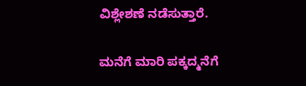ವಿಶ್ಲೇಶಣೆ ನಡೆಸುತ್ತಾರೆ.

ಮನೆಗೆ ಮಾರಿ ಪಕ್ಕದ್ಮನೆಗೆ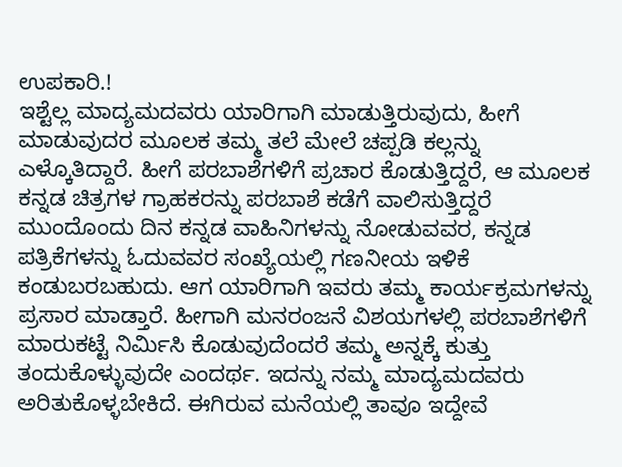ಉಪಕಾರಿ.!
ಇಶ್ಟೆಲ್ಲ ಮಾದ್ಯಮದವರು ಯಾರಿಗಾಗಿ ಮಾಡುತ್ತಿರುವುದು, ಹೀಗೆ ಮಾಡುವುದರ ಮೂಲಕ ತಮ್ಮ ತಲೆ ಮೇಲೆ ಚಪ್ಪಡಿ ಕಲ್ಲನ್ನು ಎಳ್ಕೊತಿದ್ದಾರೆ. ಹೀಗೆ ಪರಬಾಶೆಗಳಿಗೆ ಪ್ರಚಾರ ಕೊಡುತ್ತಿದ್ದರೆ, ಆ ಮೂಲಕ ಕನ್ನಡ ಚಿತ್ರಗಳ ಗ್ರಾಹಕರನ್ನು ಪರಬಾಶೆ ಕಡೆಗೆ ವಾಲಿಸುತ್ತಿದ್ದರೆ ಮುಂದೊಂದು ದಿನ ಕನ್ನಡ ವಾಹಿನಿಗಳನ್ನು ನೋಡುವವರ, ಕನ್ನಡ ಪತ್ರಿಕೆಗಳನ್ನು ಓದುವವರ ಸಂಖ್ಯೆಯಲ್ಲಿ ಗಣನೀಯ ಇಳಿಕೆ ಕಂಡುಬರಬಹುದು. ಆಗ ಯಾರಿಗಾಗಿ ಇವರು ತಮ್ಮ ಕಾರ್ಯಕ್ರಮಗಳನ್ನು ಪ್ರಸಾರ ಮಾಡ್ತಾರೆ. ಹೀಗಾಗಿ ಮನರಂಜನೆ ವಿಶಯಗಳಲ್ಲಿ ಪರಬಾಶೆಗಳಿಗೆ ಮಾರುಕಟ್ಟೆ ನಿರ್ಮಿಸಿ ಕೊಡುವುದೆಂದರೆ ತಮ್ಮ ಅನ್ನಕ್ಕೆ ಕುತ್ತು ತಂದುಕೊಳ್ಳುವುದೇ ಎಂದರ್ಥ. ಇದನ್ನು ನಮ್ಮ ಮಾದ್ಯಮದವರು ಅರಿತುಕೊಳ್ಳಬೇಕಿದೆ. ಈಗಿರುವ ಮನೆಯಲ್ಲಿ ತಾವೂ ಇದ್ದೇವೆ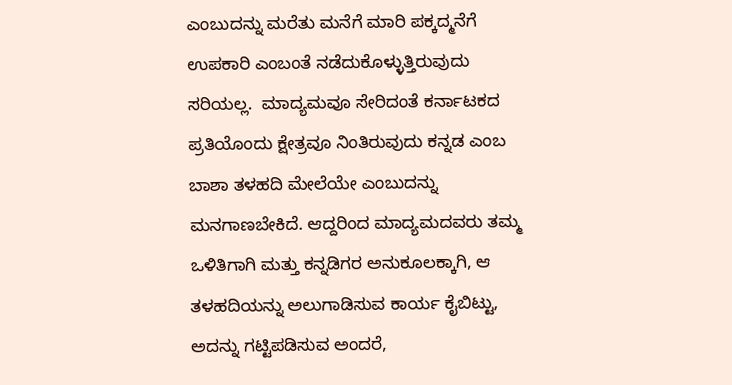ಎಂಬುದನ್ನು ಮರೆತು ಮನೆಗೆ ಮಾರಿ ಪಕ್ಕದ್ಮನೆಗೆ ಉಪಕಾರಿ ಎಂಬಂತೆ ನಡೆದುಕೊಳ್ಳುತ್ತಿರುವುದು ಸರಿಯಲ್ಲ.  ಮಾದ್ಯಮವೂ ಸೇರಿದಂತೆ ಕರ್ನಾಟಕದ ಪ್ರತಿಯೊಂದು ಕ್ಷೇತ್ರವೂ ನಿಂತಿರುವುದು ಕನ್ನಡ ಎಂಬ ಬಾಶಾ ತಳಹದಿ ಮೇಲೆಯೇ ಎಂಬುದನ್ನು ಮನಗಾಣಬೇಕಿದೆ. ಆದ್ದರಿಂದ ಮಾದ್ಯಮದವರು ತಮ್ಮ ಒಳಿತಿಗಾಗಿ ಮತ್ತು ಕನ್ನಡಿಗರ ಅನುಕೂಲಕ್ಕಾಗಿ, ಆ ತಳಹದಿಯನ್ನು ಅಲುಗಾಡಿಸುವ ಕಾರ್ಯ ಕೈಬಿಟ್ಟು, ಅದನ್ನು ಗಟ್ಟಿಪಡಿಸುವ ಅಂದರೆ,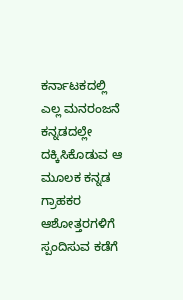ಕರ್ನಾಟಕದಲ್ಲಿ ಎಲ್ಲ ಮನರಂಜನೆ ಕನ್ನಡದಲ್ಲೇ ದಕ್ಕಿಸಿಕೊಡುವ ಆ ಮೂಲಕ ಕನ್ನಡ ಗ್ರಾಹಕರ ಆಶೋತ್ತರಗಳಿಗೆ ಸ್ಪಂದಿಸುವ ಕಡೆಗೆ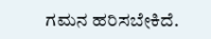ಗಮನ ಹರಿಸಬೇಕಿದೆ.